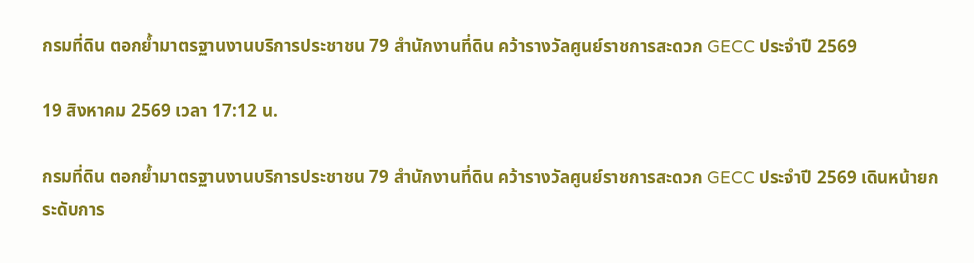กรมที่ดิน ตอกย้ำมาตรฐานงานบริการประชาชน 79 สำนักงานที่ดิน คว้ารางวัลศูนย์ราชการสะดวก GECC ประจำปี 2569

19 สิงหาคม 2569 เวลา 17:12 น.

กรมที่ดิน ตอกย้ำมาตรฐานงานบริการประชาชน 79 สำนักงานที่ดิน คว้ารางวัลศูนย์ราชการสะดวก GECC ประจำปี 2569 เดินหน้ายกระดับการ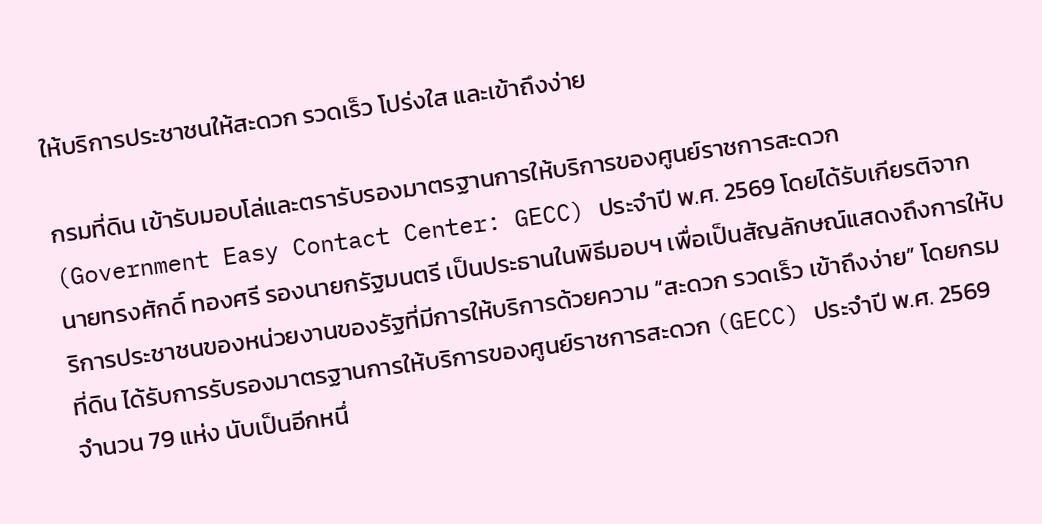ให้บริการประชาชนให้สะดวก รวดเร็ว โปร่งใส และเข้าถึงง่าย

กรมที่ดิน เข้ารับมอบโล่และตรารับรองมาตรฐานการให้บริการของศูนย์ราชการสะดวก (Government Easy Contact Center: GECC) ประจำปี พ.ศ. 2569 โดยได้รับเกียรติจาก นายทรงศักดิ์ ทองศรี รองนายกรัฐมนตรี เป็นประธานในพิธีมอบฯ เพื่อเป็นสัญลักษณ์แสดงถึงการให้บริการประชาชนของหน่วยงานของรัฐที่มีการให้บริการด้วยความ “สะดวก รวดเร็ว เข้าถึงง่าย” โดยกรมที่ดิน ได้รับการรับรองมาตรฐานการให้บริการของศูนย์ราชการสะดวก (GECC) ประจำปี พ.ศ. 2569 จำนวน 79 แห่ง นับเป็นอีกหนึ่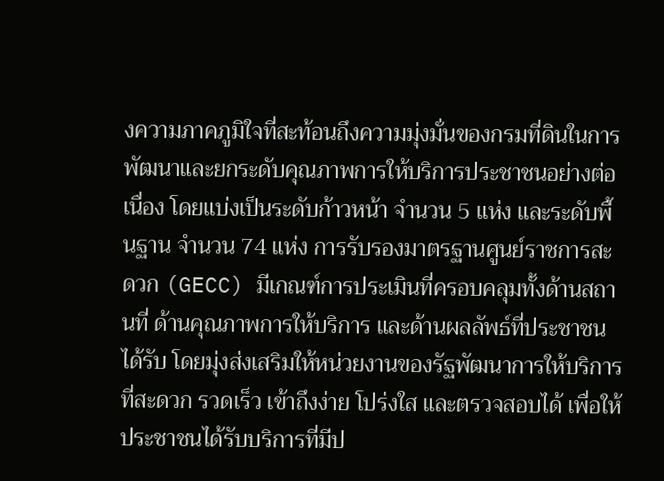งความภาคภูมิใจที่สะท้อนถึงความมุ่งมั่นของกรมที่ดินในการพัฒนาและยกระดับคุณภาพการให้บริการประชาชนอย่างต่อเนื่อง โดยแบ่งเป็นระดับก้าวหน้า จำนวน 5 แห่ง และระดับพื้นฐาน จำนวน 74 แห่ง การรับรองมาตรฐานศูนย์ราชการสะดวก (GECC) มีเกณฑ์การประเมินที่ครอบคลุมทั้งด้านสถานที่ ด้านคุณภาพการให้บริการ และด้านผลลัพธ์ที่ประชาชนได้รับ โดยมุ่งส่งเสริมให้หน่วยงานของรัฐพัฒนาการให้บริการที่สะดวก รวดเร็ว เข้าถึงง่าย โปร่งใส และตรวจสอบได้ เพื่อให้ประชาชนได้รับบริการที่มีป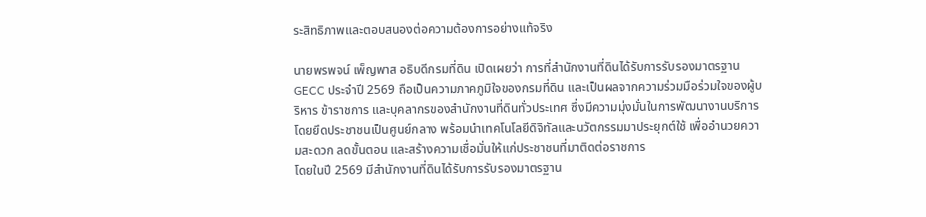ระสิทธิภาพและตอบสนองต่อความต้องการอย่างแท้จริง

นายพรพจน์ เพ็ญพาส อธิบดีกรมที่ดิน เปิดเผยว่า การที่สำนักงานที่ดินได้รับการรับรองมาตรฐาน GECC ประจำปี 2569 ถือเป็นความภาคภูมิใจของกรมที่ดิน และเป็นผลจากความร่วมมือร่วมใจของผู้บริหาร ข้าราชการ และบุคลากรของสำนักงานที่ดินทั่วประเทศ ซึ่งมีความมุ่งมั่นในการพัฒนางานบริการโดยยึดประชาชนเป็นศูนย์กลาง พร้อมนำเทคโนโลยีดิจิทัลและนวัตกรรมมาประยุกต์ใช้ เพื่ออำนวยความสะดวก ลดขั้นตอน และสร้างความเชื่อมั่นให้แก่ประชาชนที่มาติดต่อราชการ
โดยในปี 2569 มีสำนักงานที่ดินได้รับการรับรองมาตรฐาน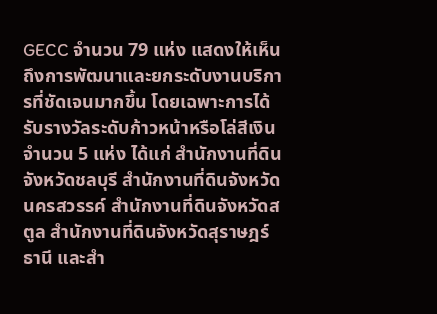GECC จำนวน 79 แห่ง แสดงให้เห็นถึงการพัฒนาและยกระดับงานบริการที่ชัดเจนมากขึ้น โดยเฉพาะการได้รับรางวัลระดับก้าวหน้าหรือโล่สีเงิน จำนวน 5 แห่ง ได้แก่ สำนักงานที่ดินจังหวัดชลบุรี สำนักงานที่ดินจังหวัดนครสวรรค์ สำนักงานที่ดินจังหวัดสตูล สำนักงานที่ดินจังหวัดสุราษฎร์ธานี และสำ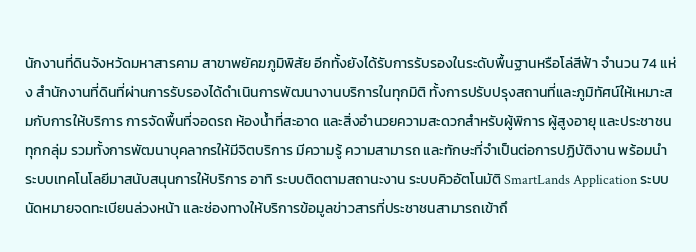นักงานที่ดินจังหวัดมหาสารคาม สาขาพยัคฆภูมิพิสัย อีกทั้งยังได้รับการรับรองในระดับพื้นฐานหรือโล่สีฟ้า จำนวน 74 แห่ง สำนักงานที่ดินที่ผ่านการรับรองได้ดำเนินการพัฒนางานบริการในทุกมิติ ทั้งการปรับปรุงสถานที่และภูมิทัศน์ให้เหมาะสมกับการให้บริการ การจัดพื้นที่จอดรถ ห้องน้ำที่สะอาด และสิ่งอำนวยความสะดวกสำหรับผู้พิการ ผู้สูงอายุ และประชาชนทุกกลุ่ม รวมทั้งการพัฒนาบุคลากรให้มีจิตบริการ มีความรู้ ความสามารถ และทักษะที่จำเป็นต่อการปฏิบัติงาน พร้อมนำระบบเทคโนโลยีมาสนับสนุนการให้บริการ อาทิ ระบบติดตามสถานะงาน ระบบคิวอัตโนมัติ SmartLands Application ระบบนัดหมายจดทะเบียนล่วงหน้า และช่องทางให้บริการข้อมูลข่าวสารที่ประชาชนสามารถเข้าถึ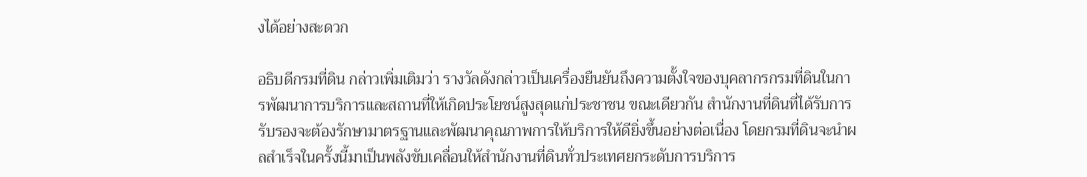งได้อย่างสะดวก

อธิบดีกรมที่ดิน กล่าวเพิ่มเติมว่า รางวัลดังกล่าวเป็นเครื่องยืนยันถึงความตั้งใจของบุคลากรกรมที่ดินในการพัฒนาการบริการและสถานที่ให้เกิดประโยชน์สูงสุดแก่ประชาชน ขณะเดียวกัน สำนักงานที่ดินที่ได้รับการรับรองจะต้องรักษามาตรฐานและพัฒนาคุณภาพการให้บริการให้ดียิ่งขึ้นอย่างต่อเนื่อง โดยกรมที่ดินจะนำผลสำเร็จในครั้งนี้มาเป็นพลังขับเคลื่อนให้สำนักงานที่ดินทั่วประเทศยกระดับการบริการ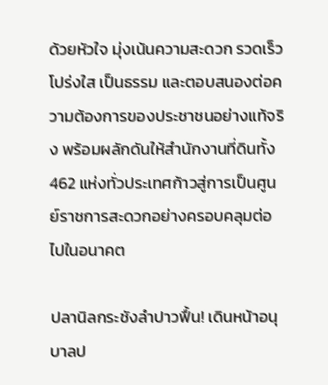ด้วยหัวใจ มุ่งเน้นความสะดวก รวดเร็ว โปร่งใส เป็นธรรม และตอบสนองต่อความต้องการของประชาชนอย่างแท้จริง พร้อมผลักดันให้สำนักงานที่ดินทั้ง 462 แห่งทั่วประเทศก้าวสู่การเป็นศูนย์ราชการสะดวกอย่างครอบคลุมต่อไปในอนาคต

ปลานิลกระชังลำปาวฟื้น! เดินหน้าอนุบาลป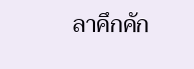ลาคึกคัก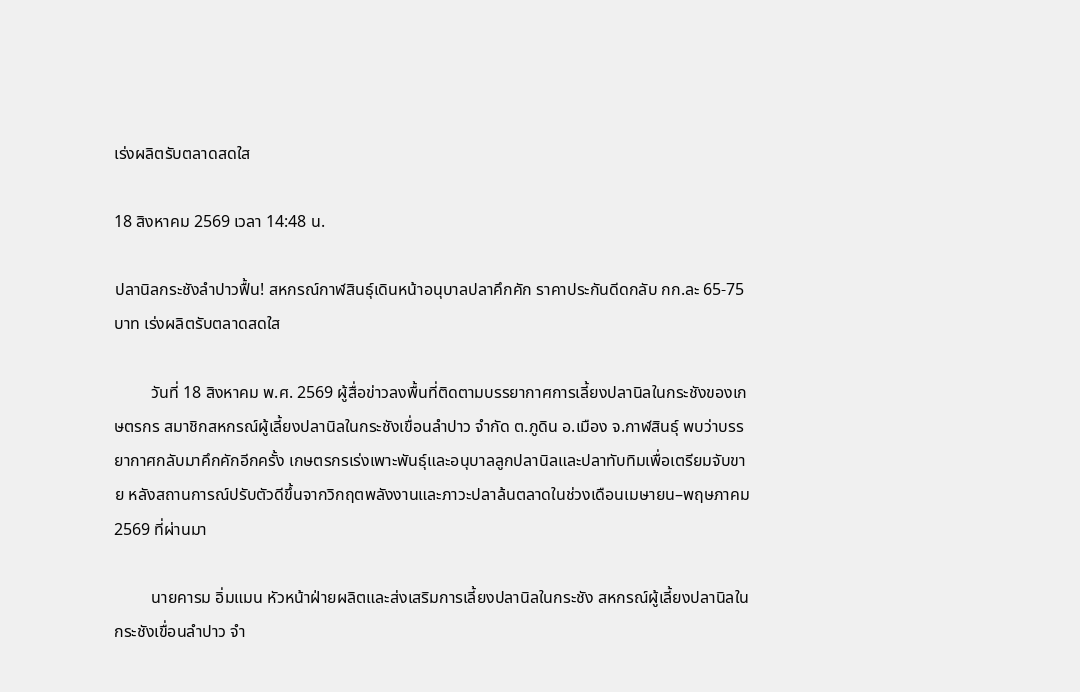เร่งผลิตรับตลาดสดใส

18 สิงหาคม 2569 เวลา 14:48 น.

ปลานิลกระชังลำปาวฟื้น! สหกรณ์กาฬสินธุ์เดินหน้าอนุบาลปลาคึกคัก ราคาประกันดีดกลับ กก.ละ 65-75 บาท เร่งผลิตรับตลาดสดใส

         วันที่ 18 สิงหาคม พ.ศ. 2569 ผู้สื่อข่าวลงพื้นที่ติดตามบรรยากาศการเลี้ยงปลานิลในกระชังของเกษตรกร สมาชิกสหกรณ์ผู้เลี้ยงปลานิลในกระชังเขื่อนลำปาว จำกัด ต.ภูดิน อ.เมือง จ.กาฬสินธุ์ พบว่าบรรยากาศกลับมาคึกคักอีกครั้ง เกษตรกรเร่งเพาะพันธุ์และอนุบาลลูกปลานิลและปลาทับทิมเพื่อเตรียมจับขาย หลังสถานการณ์ปรับตัวดีขึ้นจากวิกฤตพลังงานและภาวะปลาล้นตลาดในช่วงเดือนเมษายน–พฤษภาคม 2569 ที่ผ่านมา

         นายคารม อิ่มแมน หัวหน้าฝ่ายผลิตและส่งเสริมการเลี้ยงปลานิลในกระชัง สหกรณ์ผู้เลี้ยงปลานิลในกระชังเขื่อนลำปาว จำ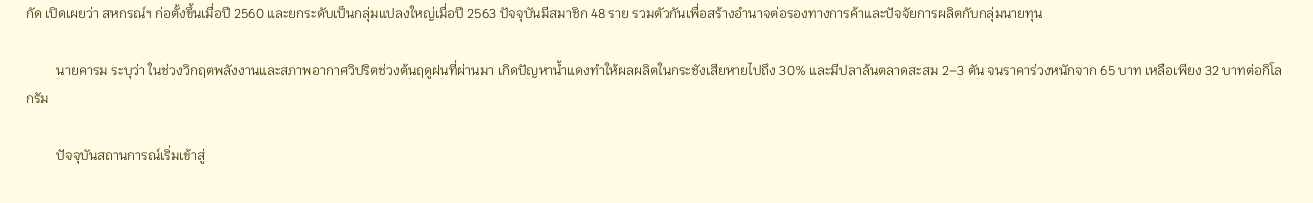กัด เปิดเผยว่า สหกรณ์ฯ ก่อตั้งขึ้นเมื่อปี 2560 และยกระดับเป็นกลุ่มแปลงใหญ่เมื่อปี 2563 ปัจจุบันมีสมาชิก 48 ราย รวมตัวกันเพื่อสร้างอำนาจต่อรองทางการค้าและปัจจัยการผลิตกับกลุ่มนายทุน

         นายคารม ระบุว่า ในช่วงวิกฤตพลังงานและสภาพอากาศวิปริตช่วงต้นฤดูฝนที่ผ่านมา เกิดปัญหาน้ำแดงทำให้ผลผลิตในกระชังเสียหายไปถึง 30% และมีปลาล้นตลาดสะสม 2–3 ตัน จนราคาร่วงหนักจาก 65 บาท เหลือเพียง 32 บาทต่อกิโลกรัม

         ปัจจุบันสถานการณ์เริ่มเข้าสู่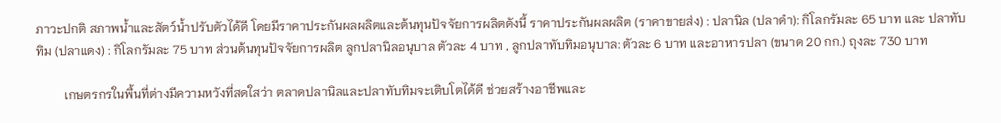ภาวะปกติ สภาพน้ำและสัตว์น้ำปรับตัวได้ดี โดยมีราคาประกันผลผลิตและต้นทุนปัจจัยการผลิตดังนี้ ราคาประกันผลผลิต (ราคาขายส่ง) : ปลานิล (ปลาดำ): กิโลกรัมละ 65 บาท และ ปลาทับทิม (ปลาแดง) : กิโลกรัมละ 75 บาท ส่วนต้นทุนปัจจัยการผลิต ลูกปลานิลอนุบาล ตัวละ 4 บาท , ลูกปลาทับทิมอนุบาล: ตัวละ 6 บาท และอาหารปลา (ขนาด 20 กก.) ถุงละ 730 บาท

         เกษตรกรในพื้นที่ต่างมีความหวังที่สดใสว่า ตลาดปลานิลและปลาทับทิมจะเติบโตได้ดี ช่วยสร้างอาชีพและ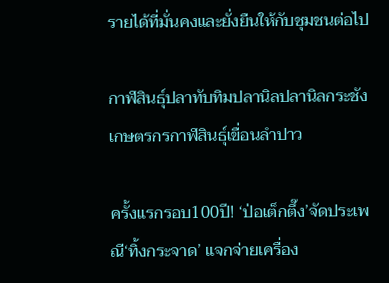รายได้ที่มั่นคงและยั่งยืนให้กับชุมชนต่อไป

กาฬสินธุ์ปลาทับทิมปลานิลปลานิลกระชังเกษตรกรกาฬสินธุ์เขื่อนลำปาว

ครั้งแรกรอบ100ปี! ‘ป่อเต็กตึ๊ง’จัดประเพณี‘ทิ้งกระจาด’ แจกจ่ายเครื่อง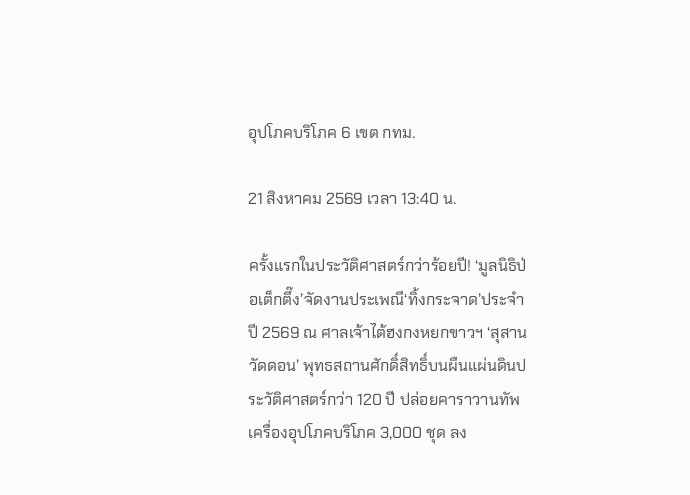อุปโภคบริโภค 6 เขต กทม.

21 สิงหาคม 2569 เวลา 13:40 น.

ครั้งแรกในประวัติศาสตร์กว่าร้อยปี! ‘มูลนิธิป่อเต็กตึ๊ง’จัดงานประเพณี‘ทิ้งกระจาด’ประจำปี 2569 ณ ศาลเจ้าไต้ฮงกงหยกขาวฯ ‘สุสานวัดดอน’ พุทธสถานศักดิ์สิทธิ์บนผืนแผ่นดินประวัติศาสตร์กว่า 120 ปี ปล่อยคาราวานทัพเครื่องอุปโภคบริโภค 3,000 ชุด ลง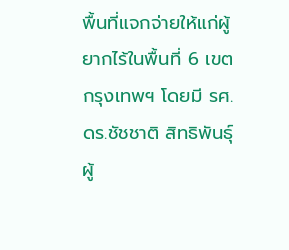พื้นที่แจกจ่ายให้แก่ผู้ยากไร้ในพื้นที่ 6 เขตกรุงเทพฯ โดยมี รศ. ดร.ชัชชาติ สิทธิพันธุ์ ผู้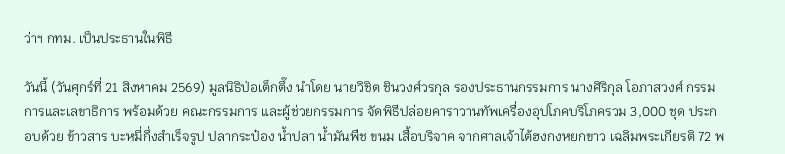ว่าฯ กทม. เป็นประธานในพิธี

วันนี้ (วันศุกร์ที่ 21 สิงหาคม 2569) มูลนิธิป่อเต็กตึ๊ง นำโดย นายวิชิต ชินวงศ์วรกุล รองประธานกรรมการ นางศิริกุล โอภาสวงศ์ กรรมการและเลขาธิการ พร้อมด้วย คณะกรรมการ และผู้ช่วยกรรมการ จัดพิธีปล่อยคาราวานทัพเครื่องอุปโภคบริโภครวม 3,000 ชุด ประกอบด้วย ข้าวสาร บะหมี่กึ่งสำเร็จรูป ปลากระป๋อง น้ำปลา น้ำมันพืช ขนม เสื้อบริจาค จากศาลเจ้าไต้ฮงกงหยกขาว เฉลิมพระเกียรติ 72 พ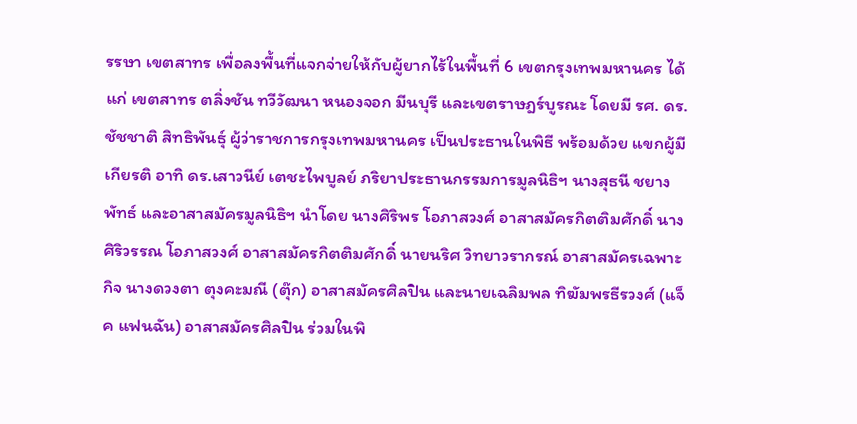รรษา เขตสาทร เพื่อลงพื้นที่แจกจ่ายให้กับผู้ยากไร้ในพื้นที่ 6 เขตกรุงเทพมหานคร ได้แก่ เขตสาทร ตลิ่งชัน ทวีวัฒนา หนองจอก มีนบุรี และเขตราษฎร์บูรณะ โดยมี รศ. ดร.ชัชชาติ สิทธิพันธุ์ ผู้ว่าราชการกรุงเทพมหานคร เป็นประธานในพิธี พร้อมด้วย แขกผู้มีเกียรติ อาทิ ดร.เสาวนีย์ เตชะไพบูลย์ ภริยาประธานกรรมการมูลนิธิฯ นางสุธนี ชยางพัทธ์ และอาสาสมัครมูลนิธิฯ นำโดย นางศิริพร โอภาสวงศ์ อาสาสมัครกิตติมศักดิ์ นางศิริวรรณ โอภาสวงศ์ อาสาสมัครกิตติมศักดิ์ นายนริศ วิทยาวรากรณ์ อาสาสมัครเฉพาะกิจ นางดวงตา ตุงคะมณี (ตุ๊ก) อาสาสมัครศิลปิน และนายเฉลิมพล ทิฆัมพรธีรวงศ์ (แจ็ค แฟนฉัน) อาสาสมัครศิลปิน ร่วมในพิ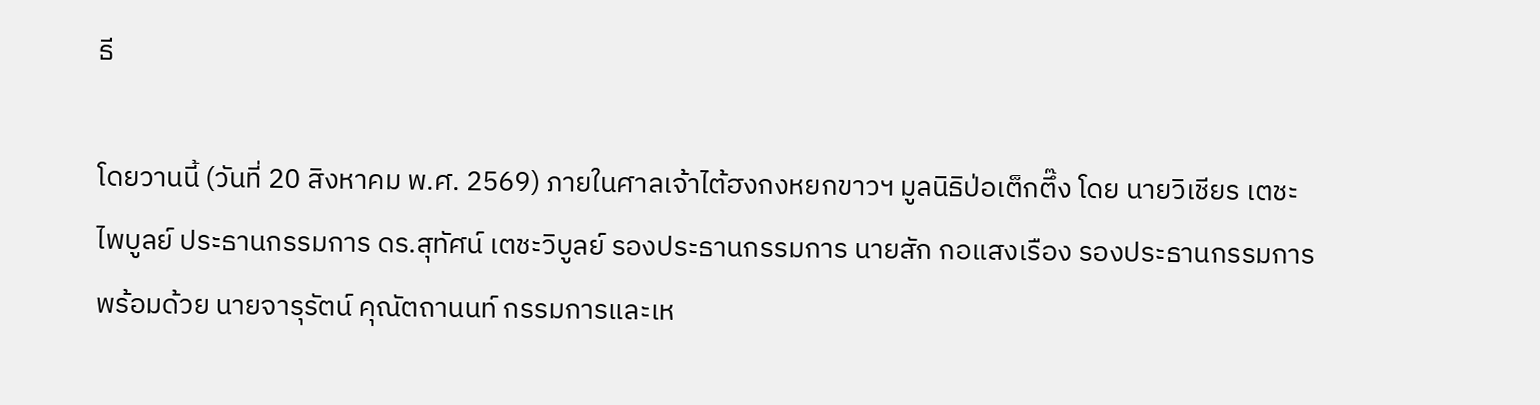ธี

โดยวานนี้ (วันที่ 20 สิงหาคม พ.ศ. 2569) ภายในศาลเจ้าไต้ฮงกงหยกขาวฯ มูลนิธิป่อเต็กตึ๊ง โดย นายวิเชียร เตชะไพบูลย์ ประธานกรรมการ ดร.สุทัศน์ เตชะวิบูลย์ รองประธานกรรมการ นายสัก กอแสงเรือง รองประธานกรรมการ พร้อมด้วย นายจารุรัตน์ คุณัตถานนท์ กรรมการและเห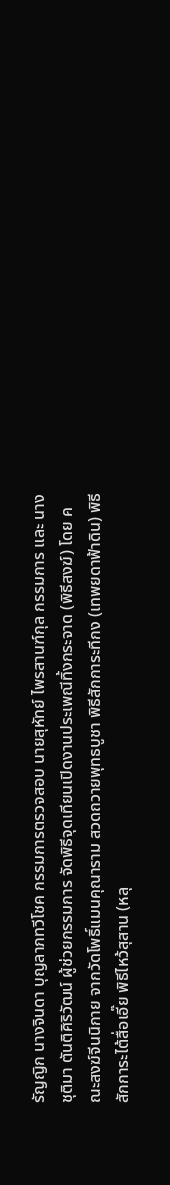รัญญิก นางจินดา บุญลาภทวีโชค กรรมการตรวจสอบ นายสุหัทย์ ไพรสานฑ์กุล กรรมการ และ นางชุติมา ตันติศิริวัฒน์ ผู้ช่วยกรรมการ จัดพิธีจุดเทียนเปิดงานประเพณีทิ้งกระจาด (พิธีสงฆ์) โดย คณะสงฆ์จีนนิกาย จากวัดโพธิ์แมนคุณาราม สวดถวายพุทธบูชา พิธีสักการะทีกง (เทพยดาฟ้าดิน) พิธีสักการะไต้สื่อเอี๊ย พิธีไหว้สุสาน (หลุ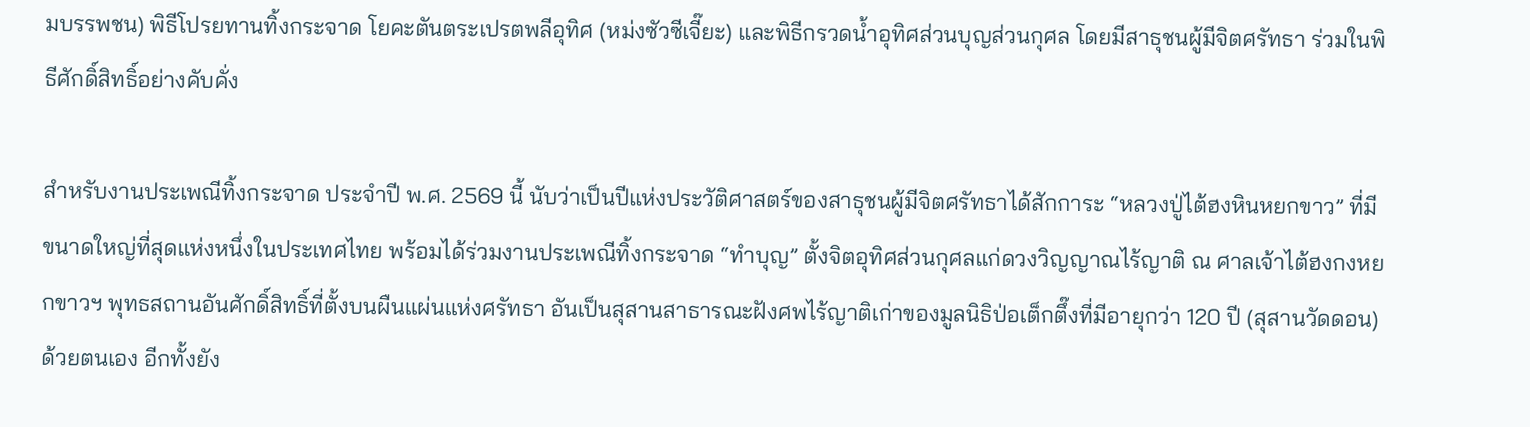มบรรพชน) พิธีโปรยทานทิ้งกระจาด โยคะตันตระเปรตพลีอุทิศ (หม่งซัวซีเจี๊ยะ) และพิธีกรวดน้ำอุทิศส่วนบุญส่วนกุศล โดยมีสาธุชนผู้มีจิตศรัทธา ร่วมในพิธีศักดิ์สิทธิ์อย่างคับคั่ง

สำหรับงานประเพณีทิ้งกระจาด ประจำปี พ.ศ. 2569 นี้ นับว่าเป็นปีแห่งประวัติศาสตร์ของสาธุชนผู้มีจิตศรัทธาได้สักการะ “หลวงปู่ไต้ฮงหินหยกขาว” ที่มีขนาดใหญ่ที่สุดแห่งหนึ่งในประเทศไทย พร้อมได้ร่วมงานประเพณีทิ้งกระจาด “ทำบุญ” ตั้งจิตอุทิศส่วนกุศลแก่ดวงวิญญาณไร้ญาติ ณ ศาลเจ้าไต้ฮงกงหยกขาวฯ พุทธสถานอันศักดิ์สิทธิ์ที่ตั้งบนผืนแผ่นแห่งศรัทธา อันเป็นสุสานสาธารณะฝังศพไร้ญาติเก่าของมูลนิธิป่อเต็กตึ๊งที่มีอายุกว่า 120 ปี (สุสานวัดดอน) ด้วยตนเอง อีกทั้งยัง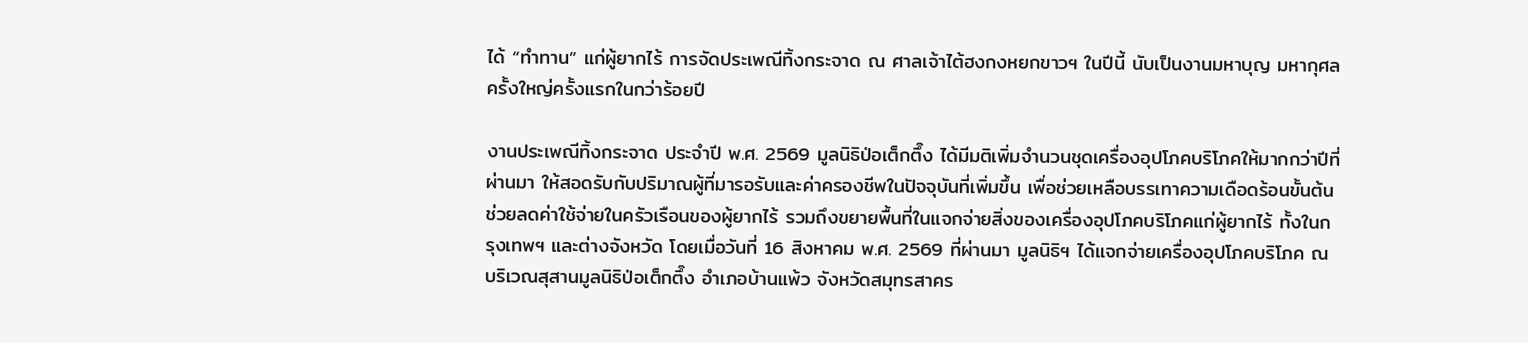ได้ “ทำทาน” แก่ผู้ยากไร้ การจัดประเพณีทิ้งกระจาด ณ ศาลเจ้าไต้ฮงกงหยกขาวฯ ในปีนี้ นับเป็นงานมหาบุญ มหากุศลครั้งใหญ่ครั้งแรกในกว่าร้อยปี

งานประเพณีทิ้งกระจาด ประจำปี พ.ศ. 2569 มูลนิธิป่อเต็กตึ๊ง ได้มีมติเพิ่มจำนวนชุดเครื่องอุปโภคบริโภคให้มากกว่าปีที่ผ่านมา ให้สอดรับกับปริมาณผู้ที่มารอรับและค่าครองชีพในปัจจุบันที่เพิ่มขึ้น เพื่อช่วยเหลือบรรเทาความเดือดร้อนขั้นต้น ช่วยลดค่าใช้จ่ายในครัวเรือนของผู้ยากไร้ รวมถึงขยายพื้นที่ในแจกจ่ายสิ่งของเครื่องอุปโภคบริโภคแก่ผู้ยากไร้ ทั้งในกรุงเทพฯ และต่างจังหวัด โดยเมื่อวันที่ 16 สิงหาคม พ.ศ. 2569 ที่ผ่านมา มูลนิธิฯ ได้แจกจ่ายเครื่องอุปโภคบริโภค ณ บริเวณสุสานมูลนิธิป่อเต็กตึ๊ง อำเภอบ้านแพ้ว จังหวัดสมุทรสาคร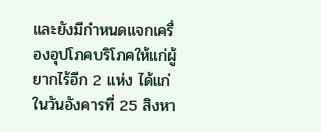และยังมีกำหนดแจกเครื่องอุปโภคบริโภคให้แก่ผู้ยากไร้อีก 2 แห่ง ได้แก่ในวันอังคารที่ 25 สิงหา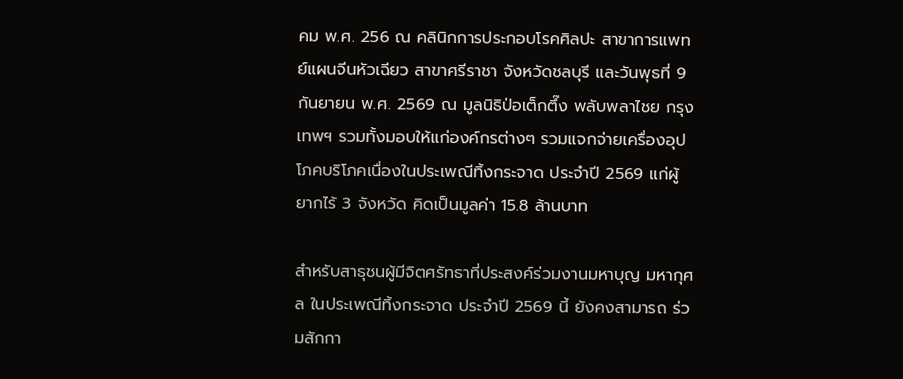คม พ.ศ. 256 ณ คลินิกการประกอบโรคศิลปะ สาขาการแพทย์แผนจีนหัวเฉียว สาขาศรีราชา จังหวัดชลบุรี และวันพุธที่ 9 กันยายน พ.ศ. 2569 ณ มูลนิธิป่อเต็กตึ๊ง พลับพลาไชย กรุงเทพฯ รวมทั้งมอบให้แก่องค์กรต่างๆ รวมแจกจ่ายเครื่องอุปโภคบริโภคเนื่องในประเพณีทิ้งกระจาด ประจำปี 2569 แก่ผู้ยากไร้ 3 จังหวัด คิดเป็นมูลค่า 15.8 ล้านบาท

สำหรับสาธุชนผู้มีจิตศรัทธาที่ประสงค์ร่วมงานมหาบุญ มหากุศล ในประเพณีทิ้งกระจาด ประจำปี 2569 นี้ ยังคงสามารถ ร่วมสักกา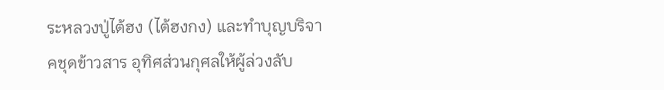ระหลวงปู่ไต้ฮง (ไต้ฮงกง) และทำบุญบริจาคชุดข้าวสาร อุทิศส่วนกุศลให้ผู้ล่วงลับ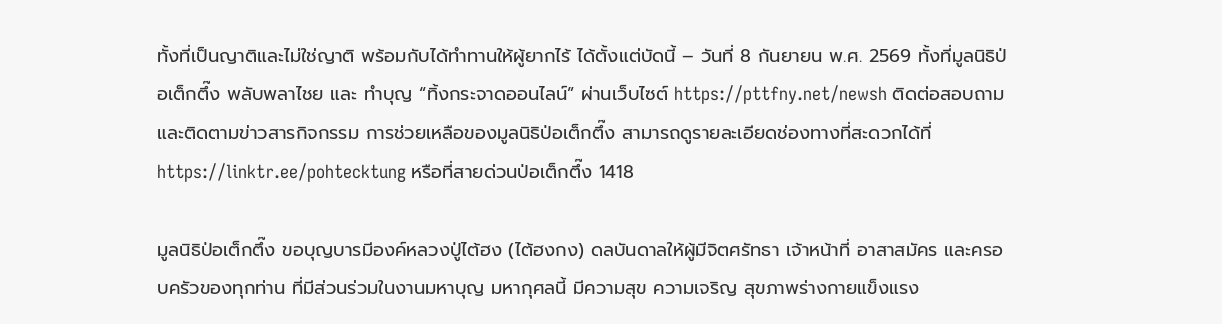ทั้งที่เป็นญาติและไม่ใช่ญาติ พร้อมกับได้ทำทานให้ผู้ยากไร้ ได้ตั้งแต่บัดนี้ – วันที่ 8 กันยายน พ.ศ. 2569 ทั้งที่มูลนิธิป่อเต็กตึ๊ง พลับพลาไชย และ ทำบุญ “ทิ้งกระจาดออนไลน์” ผ่านเว็บไซต์ https://pttfny.net/newsh ติดต่อสอบถาม และติดตามข่าวสารกิจกรรม การช่วยเหลือของมูลนิธิป่อเต็กตึ๊ง สามารถดูรายละเอียดช่องทางที่สะดวกได้ที่ https://linktr.ee/pohtecktung หรือที่สายด่วนป่อเต็กตึ๊ง 1418

มูลนิธิป่อเต็กตึ๊ง ขอบุญบารมีองค์หลวงปู่ไต้ฮง (ไต้ฮงกง) ดลบันดาลให้ผู้มีจิตศรัทธา เจ้าหน้าที่ อาสาสมัคร และครอบครัวของทุกท่าน ที่มีส่วนร่วมในงานมหาบุญ มหากุศลนี้ มีความสุข ความเจริญ สุขภาพร่างกายแข็งแรง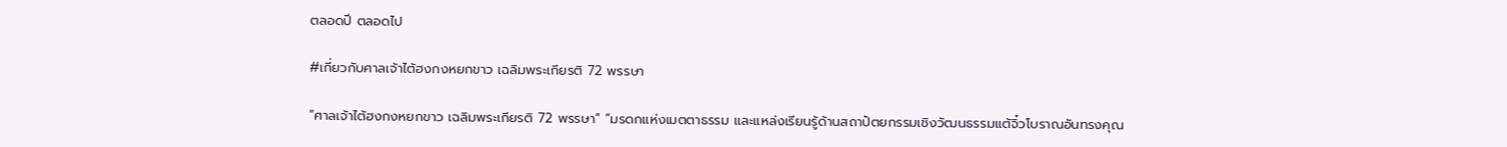ตลอดปี ตลอดไป

#เกี่ยวกับศาลเจ้าไต้ฮงกงหยกขาว เฉลิมพระเกียรติ 72 พรรษา

“ศาลเจ้าไต้ฮงกงหยกขาว เฉลิมพระเกียรติ 72 พรรษา” “มรดกแห่งเมตตาธรรม และแหล่งเรียนรู้ด้านสถาปัตยกรรมเชิงวัฒนธรรมแต้จิ๋วโบราณอันทรงคุณ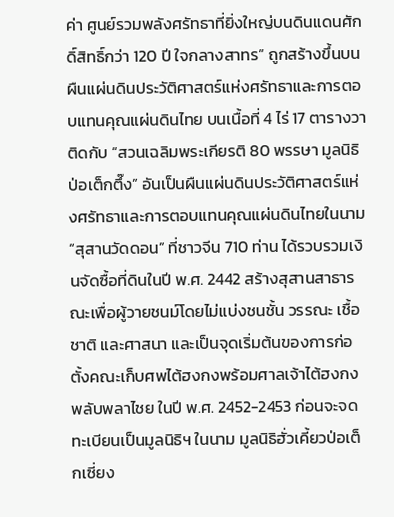ค่า ศูนย์รวมพลังศรัทธาที่ยิ่งใหญ่บนดินแดนศักดิ์สิทธิ์กว่า 120 ปี ใจกลางสาทร” ถูกสร้างขึ้นบนผืนแผ่นดินประวัติศาสตร์แห่งศรัทธาและการตอบแทนคุณแผ่นดินไทย บนเนื้อที่ 4 ไร่ 17 ตารางวา ติดกับ “สวนเฉลิมพระเกียรติ 80 พรรษา มูลนิธิป่อเต็กตึ๊ง” อันเป็นผืนแผ่นดินประวัติศาสตร์แห่งศรัทธาและการตอบแทนคุณแผ่นดินไทยในนาม “สุสานวัดดอน” ที่ชาวจีน 710 ท่าน ได้รวบรวมเงินจัดซื้อที่ดินในปี พ.ศ. 2442 สร้างสุสานสาธารณะเพื่อผู้วายชนม์โดยไม่แบ่งชนชั้น วรรณะ เชื้อชาติ และศาสนา และเป็นจุดเริ่มต้นของการก่อตั้งคณะเก็บศพไต้ฮงกงพร้อมศาลเจ้าไต้ฮงกง พลับพลาไชย ในปี พ.ศ. 2452-2453 ก่อนจะจดทะเบียนเป็นมูลนิธิฯ ในนาม มูลนิธิฮั่วเคี้ยวป่อเต็กเซี่ยง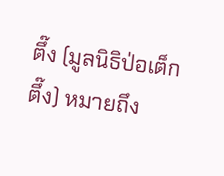ตึ๊ง (มูลนิธิป่อเต็กตึ๊ง) หมายถึง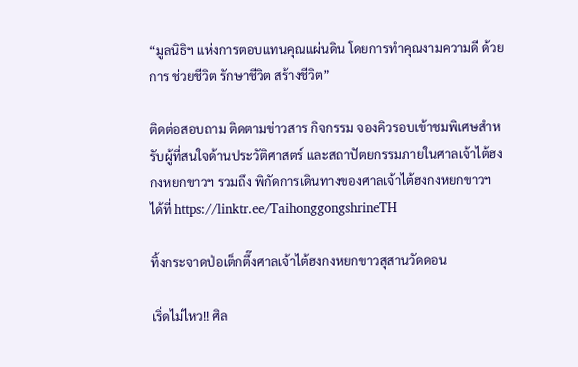“มูลนิธิฯ แห่งการตอบแทนคุณแผ่นดิน โดยการทำคุณงามความดี ด้วยการ ช่วยชีวิต รักษาชีวิต สร้างชีวิต”

ติดต่อสอบถาม ติดตามข่าวสาร กิจกรรม จองคิวรอบเข้าชมพิเศษสำหรับผู้ที่สนใจด้านประวัติศาสตร์ และสถาปัตยกรรมภายในศาลเจ้าไต้ฮงกงหยกขาวฯ รวมถึง พิกัดการเดินทางของศาลเจ้าไต้ฮงกงหยกขาวฯ ได้ที่ https://linktr.ee/TaihonggongshrineTH

ทิ้งกระจาดป่อเต็กตึ๊งศาลเจ้าไต้ฮงกงหยกขาวสุสานวัดดอน

เริ่ดไม่ไหว!! ศิล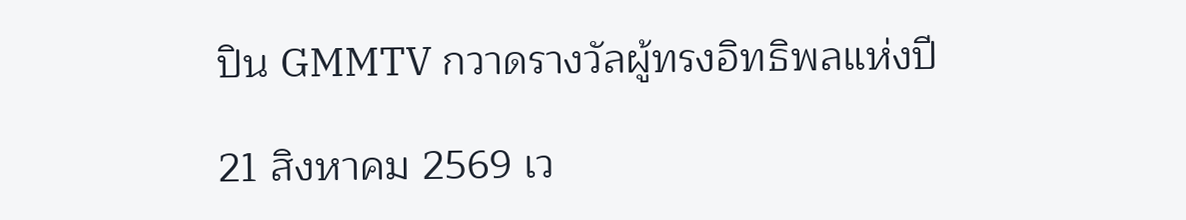ปิน GMMTV กวาดรางวัลผู้ทรงอิทธิพลแห่งปี

21 สิงหาคม 2569 เว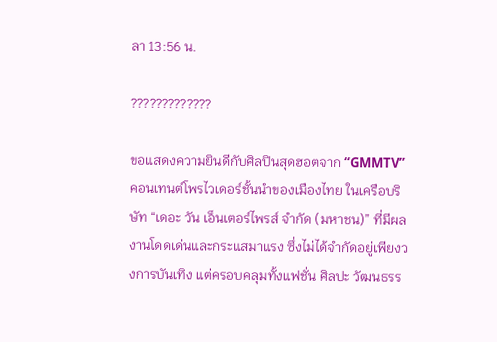ลา 13:56 น.

?????????????

ขอแสดงความยินดีกับศิลปินสุดฮอตจาก “GMMTV” คอนเทนต์โพรไวเดอร์ชั้นนำของเมืองไทย ในเครือบริษัท “เดอะ วัน เอ็นเตอร์ไพรส์ จำกัด (มหาชน)” ที่มีผลงานโดดเด่นและกระแสมาแรง ซึ่งไม่ได้จำกัดอยู่เพียงวงการบันเทิง แต่ครอบคลุมทั้งแฟชั่น ศิลปะ วัฒนธรร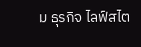ม ธุรกิจ ไลฟ์สไต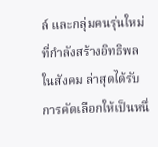ล์ และกลุ่มคนรุ่นใหม่ที่กำลังสร้างอิทธิพลในสังคม ล่าสุดได้รับการคัดเลือกให้เป็นหนึ่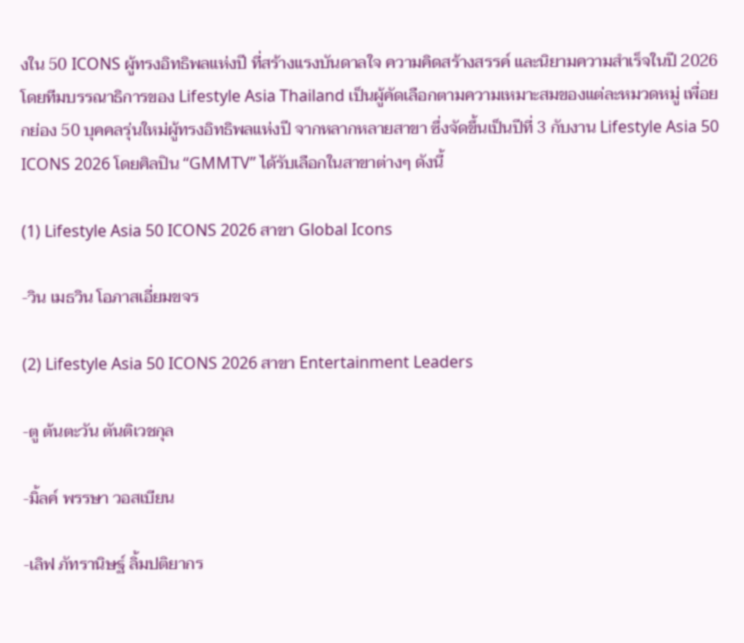งใน 50 ICONS ผู้ทรงอิทธิพลแห่งปี ที่สร้างแรงบันดาลใจ ความคิดสร้างสรรค์ และนิยามความสำเร็จในปี 2026 โดยทีมบรรณาธิการของ Lifestyle Asia Thailand เป็นผู้คัดเลือกตามความเหมาะสมของแต่ละหมวดหมู่ เพื่อยกย่อง 50 บุคคลรุ่นใหม่ผู้ทรงอิทธิพลแห่งปี จากหลากหลายสาขา ซึ่งจัดขึ้นเป็นปีที่ 3 กับงาน Lifestyle Asia 50 ICONS 2026 โดยศิลปิน “GMMTV” ได้รับเลือกในสาขาต่างๆ ดังนี้

(1) Lifestyle Asia 50 ICONS 2026 สาขา Global Icons

-วิน เมธวิน โอภาสเอี่ยมขจร

(2) Lifestyle Asia 50 ICONS 2026 สาขา Entertainment Leaders

-ตู ต้นตะวัน ตันติเวชกุล

-มิ้ลค์ พรรษา วอสเบียน

-เลิฟ ภัทรานิษฐ์ ลิ้มปติยากร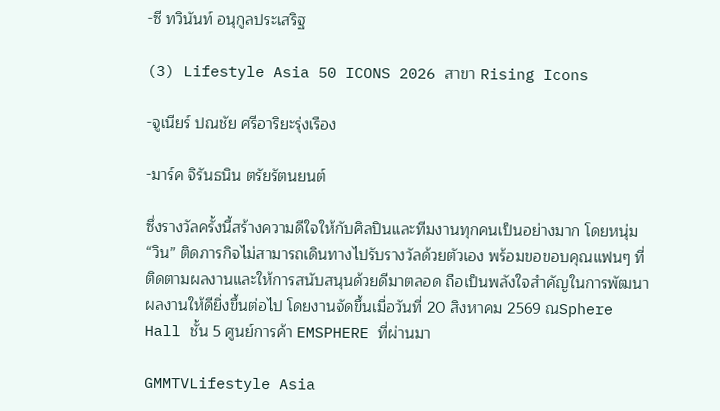-ซี ทวินันท์ อนุกูลประเสริฐ

(3) Lifestyle Asia 50 ICONS 2026 สาขา Rising Icons

-จูเนียร์ ปณชัย ศรีอาริยะรุ่งเรือง

-มาร์ค จิรันธนิน ตรัยรัตนยนต์

ซึ่งรางวัลครั้งนี้สร้างความดีใจให้กับศิลปินและทีมงานทุกคนเป็นอย่างมาก โดยหนุ่ม “วิน” ติดภารกิจไม่สามารถเดินทางไปรับรางวัลด้วยตัวเอง พร้อมขอขอบคุณแฟนๆ ที่ติดตามผลงานและให้การสนับสนุนด้วยดีมาตลอด ถือเป็นพลังใจสำคัญในการพัฒนาผลงานให้ดียิ่งขึ้นต่อไป โดยงานจัดขึ้นเมื่อวันที่ 20 สิงหาคม 2569 ณSphere Hall ชั้น 5 ศูนย์การค้า EMSPHERE ที่ผ่านมา

GMMTVLifestyle Asia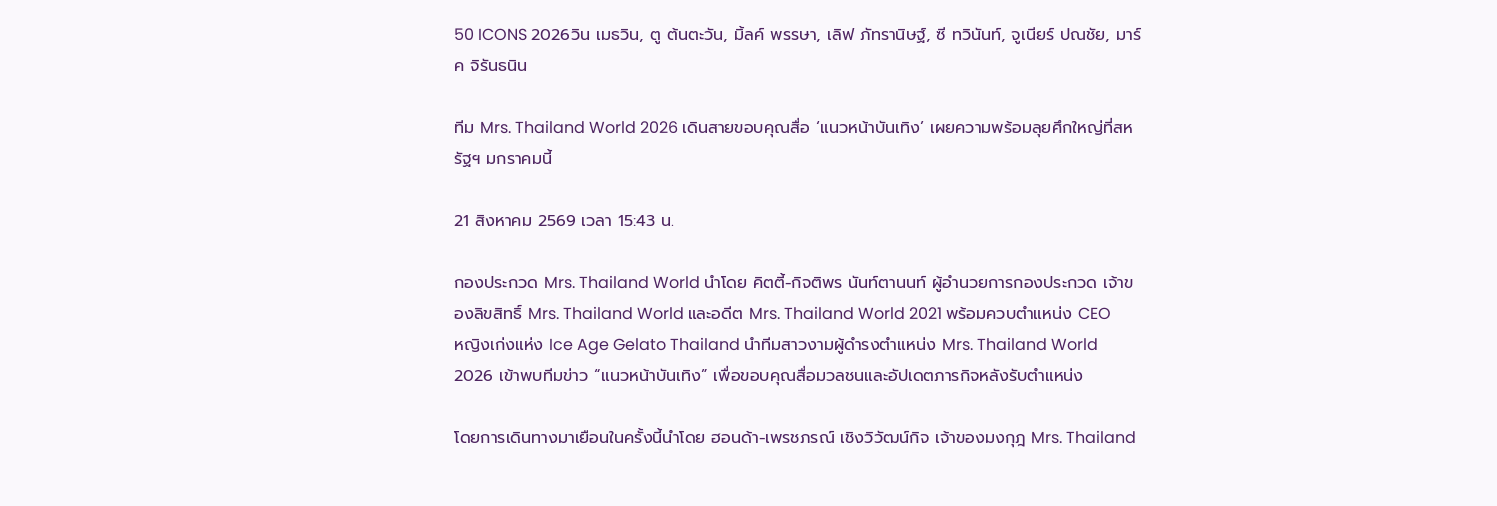50 ICONS 2026วิน เมธวิน, ตู ต้นตะวัน, มิ้ลค์ พรรษา, เลิฟ ภัทรานิษฐ์, ซี ทวินันท์, จูเนียร์ ปณชัย, มาร์ค จิรันธนิน

ทีม Mrs. Thailand World 2026 เดินสายขอบคุณสื่อ ‘แนวหน้าบันเทิง’ เผยความพร้อมลุยศึกใหญ่ที่สหรัฐฯ มกราคมนี้

21 สิงหาคม 2569 เวลา 15:43 น.

กองประกวด Mrs. Thailand World นำโดย คิตตี้-กิจติพร นันท์ตานนท์ ผู้อำนวยการกองประกวด เจ้าของลิขสิทธิ์ Mrs. Thailand World และอดีต Mrs. Thailand World 2021 พร้อมควบตำแหน่ง CEO หญิงเก่งแห่ง Ice Age Gelato Thailand นำทีมสาวงามผู้ดำรงตำแหน่ง Mrs. Thailand World 2026 เข้าพบทีมข่าว “แนวหน้าบันเทิง” เพื่อขอบคุณสื่อมวลชนและอัปเดตภารกิจหลังรับตำแหน่ง

โดยการเดินทางมาเยือนในครั้งนี้นำโดย ฮอนด้า-เพรชภรณ์ เชิงวิวัฒน์กิจ เจ้าของมงกุฎ Mrs. Thailand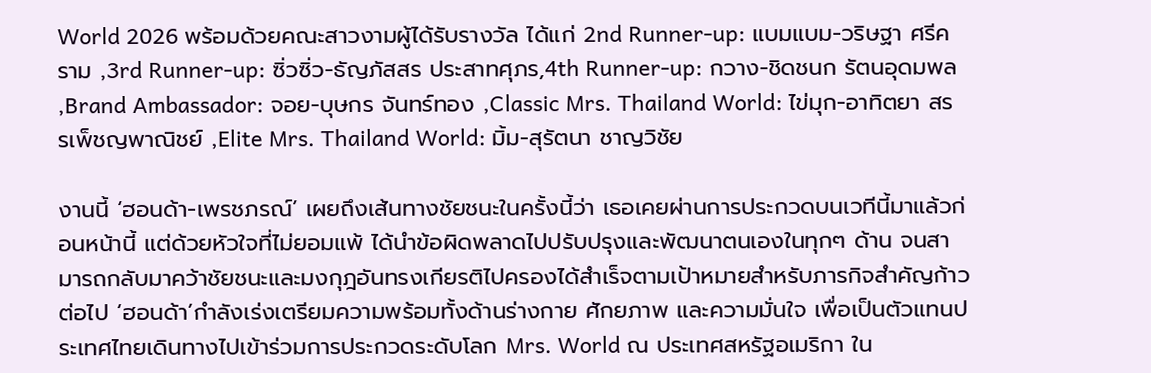World 2026 พร้อมด้วยคณะสาวงามผู้ได้รับรางวัล ได้แก่ 2nd Runner-up: แบมแบม-วริษฐา ศรีคราม ,3rd Runner-up: ซิ่วซิ่ว-ธัญภัสสร ประสาทศุภร,4th Runner-up: กวาง-ชิดชนก รัตนอุดมพล ,Brand Ambassador: จอย-บุษกร จันทร์ทอง ,Classic Mrs. Thailand World: ไข่มุก-อาทิตยา สรรเพ็ชญพาณิชย์ ,Elite Mrs. Thailand World: มิ้ม-สุรัตนา ชาญวิชัย

งานนี้ ‘ฮอนด้า-เพรชภรณ์’ เผยถึงเส้นทางชัยชนะในครั้งนี้ว่า เธอเคยผ่านการประกวดบนเวทีนี้มาแล้วก่อนหน้านี้ แต่ด้วยหัวใจที่ไม่ยอมแพ้ ได้นำข้อผิดพลาดไปปรับปรุงและพัฒนาตนเองในทุกๆ ด้าน จนสามารถกลับมาคว้าชัยชนะและมงกุฎอันทรงเกียรติไปครองได้สำเร็จตามเป้าหมายสำหรับภารกิจสำคัญก้าวต่อไป ‘ฮอนด้า’กำลังเร่งเตรียมความพร้อมทั้งด้านร่างกาย ศักยภาพ และความมั่นใจ เพื่อเป็นตัวแทนประเทศไทยเดินทางไปเข้าร่วมการประกวดระดับโลก Mrs. World ณ ประเทศสหรัฐอเมริกา ใน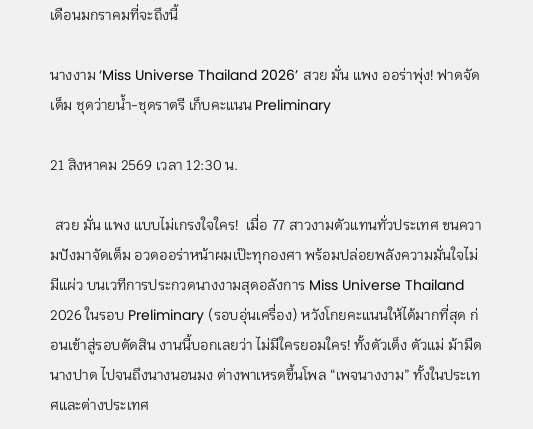เดือนมกราคมที่จะถึงนี้

นางงาม ‘Miss Universe Thailand 2026’ สวย มั่น แพง ออร่าพุ่ง! ฟาดจัดเต็ม ชุดว่ายน้ำ-ชุดราตรี เก็บคะแนน Preliminary

21 สิงหาคม 2569 เวลา 12:30 น.

 สวย มั่น แพง แบบไม่เกรงใจใคร!  เมื่อ 77 สาวงามตัวแทนทั่วประเทศ ขนความปังมาจัดเต็ม อวดออร่าหน้าผมเป๊ะทุกองศา พร้อมปล่อยพลังความมั่นใจไม่มีแผ่ว บนเวทีการประกวดนางงามสุดอลังการ Miss Universe Thailand 2026 ในรอบ Preliminary (รอบอุ่นเครื่อง) หวังโกยคะแนนให้ได้มากที่สุด ก่อนเข้าสู่รอบตัดสิน งานนี้บอกเลยว่า ไม่มีใครยอมใคร! ทั้งตัวเต็ง ตัวแม่ ม้ามืด นางปาด ไปจนถึงนางนอนมง ต่างพาเหรดขึ้นโพล “เพจนางงาม” ทั้งในประเทศและต่างประเทศ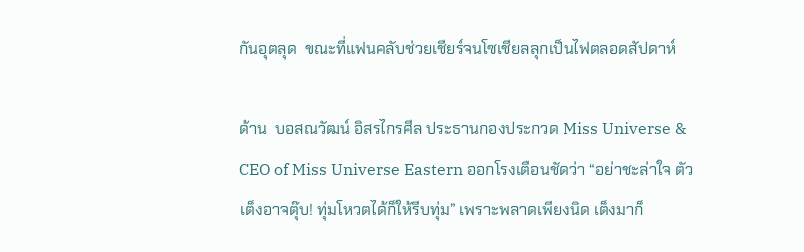กันอุตลุด  ขณะที่แฟนคลับช่วยเชียร์จนโซเชียลลุกเป็นไฟตลอดสัปดาห์

ด้าน  บอสณวัฒน์ อิสรไกรศีล ประธานกองประกวด Miss Universe & CEO of Miss Universe Eastern ออกโรงเตือนชัดว่า “อย่าชะล่าใจ ตัวเต็งอาจตุ๊บ! ทุ่มโหวตได้ก็ให้รีบทุ่ม” เพราะพลาดเพียงนิด เต็งมาก็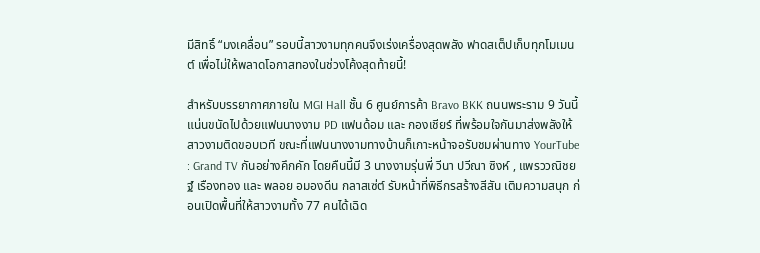มีสิทธิ์ “มงเคลื่อน” รอบนี้สาวงามทุกคนจึงเร่งเครื่องสุดพลัง ฟาดสเต็ปเก็บทุกโมเมนต์ เพื่อไม่ให้พลาดโอกาสทองในช่วงโค้งสุดท้ายนี้!

สำหรับบรรยากาศภายใน MGI Hall ชั้น 6 ศูนย์การค้า Bravo BKK ถนนพระราม 9 วันนี้แน่นขนัดไปด้วยแฟนนางงาม PD แฟนด้อม และ กองเชียร์ ที่พร้อมใจกันมาส่งพลังให้สาวงามติดขอบเวที ขณะที่แฟนนางงามทางบ้านก็เกาะหน้าจอรับชมผ่านทาง YourTube : Grand TV กันอย่างคึกคัก โดยคืนนี้มี 3 นางงามรุ่นพี่ วีนา ปวีณา ซิงห์ , แพรววณิชยฐ์ เรืองทอง และ พลอย อมองดีน กลาสเซ่ต์ รับหน้าที่พิธีกรสร้างสีสัน เติมความสนุก ก่อนเปิดพื้นที่ให้สาวงามทั้ง 77 คนได้เฉิด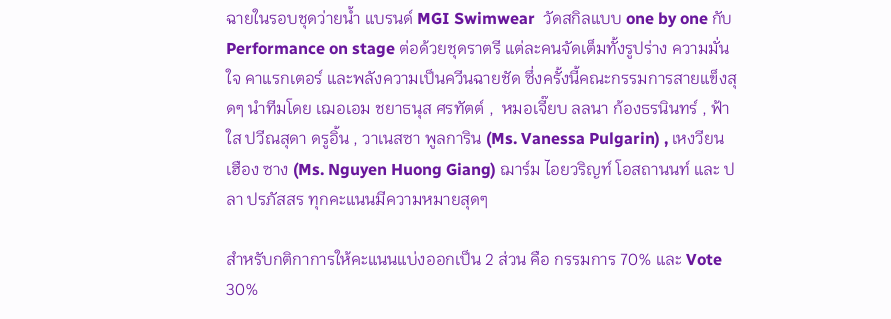ฉายในรอบชุดว่ายน้ำ แบรนด์ MGI Swimwear  วัดสกิลแบบ one by one กับ Performance on stage ต่อด้วยชุดราตรี แต่ละคนจัดเต็มทั้งรูปร่าง ความมั่นใจ คาแรกเตอร์ และพลังความเป็นควีนฉายชัด ซึ่งครั้งนี้คณะกรรมการสายแข็งสุดๆ นำทีมโดย เฌอเอม ชยาธนุส ศรทัตต์ ,  หมอเจี๊ยบ ลลนา ก้องธรนินทร์ , ฟ้าใส ปวีณสุดา ดรูอิ้น , วาเนสซา พูลการิน (Ms. Vanessa Pulgarin) , เหงวียน เฮือง ซาง (Ms. Nguyen Huong Giang) ฌาร์ม ไอยวริญท์ โอสถานนท์ และ ปลา ปรภัสสร ทุกคะแนนมีความหมายสุดๆ

สำหรับกติกาการให้คะแนนแบ่งออกเป็น 2 ส่วน คือ กรรมการ 70% และ Vote 30%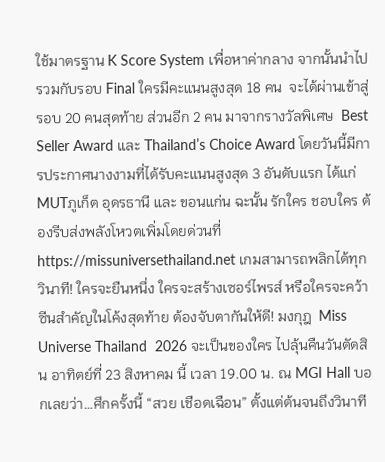ใช้มาตรฐาน K Score System เพื่อหาค่ากลาง จากนั้นนำไปรวมกับรอบ Final ใครมีคะแนนสูงสุด 18 คน  จะได้ผ่านเข้าสู่รอบ 20 คนสุดท้าย ส่วนอีก 2 คน มาจากรางวัลพิเศษ  Best Seller Award และ Thailand’s Choice Award โดยวันนี้มีการประกาศนางงามที่ได้รับคะแนนสูงสุด 3 อันดับแรก ได้แก่ MUTภูเก็ต อุดรธานี และ ขอนแก่น ฉะนั้น รักใคร ชอบใคร ต้องรีบส่งพลังโหวตเพิ่มโดยด่วนที่ https://missuniversethailand.net เกมสามารถพลิกได้ทุกวินาที! ใครจะยืนหนึ่ง ใครจะสร้างเซอร์ไพรส์ หรือใครจะคว้าซีนสำคัญในโค้งสุดท้าย ต้องจับตากันให้ดี! มงกุฎ  Miss Universe Thailand  2026 จะเป็นของใคร ไปลุ้นคืนวันตัดสิน อาทิตย์ที่ 23 สิงหาคม นี้ เวลา 19.00 น. ณ MGI Hall บอกเลยว่า…ศึกครั้งนี้ “สวย เชือดเฉือน” ตั้งแต่ต้นจนถึงวินาที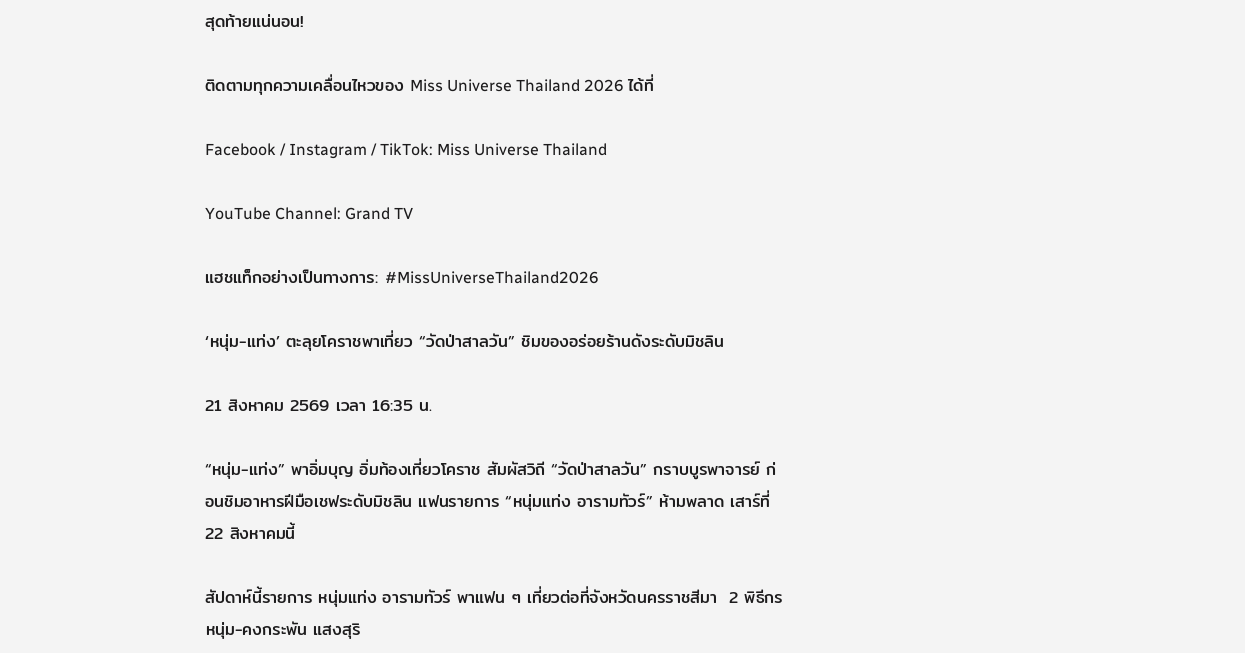สุดท้ายแน่นอน!

ติดตามทุกความเคลื่อนไหวของ Miss Universe Thailand 2026 ได้ที่

Facebook / Instagram / TikTok: Miss Universe Thailand

YouTube Channel: Grand TV

แฮชแท็กอย่างเป็นทางการ: #MissUniverseThailand2026

‘หนุ่ม-แท่ง’ ตะลุยโคราชพาเที่ยว “วัดป่าสาลวัน” ชิมของอร่อยร้านดังระดับมิชลิน

21 สิงหาคม 2569 เวลา 16:35 น.

“หนุ่ม-แท่ง” พาอิ่มบุญ อิ่มท้องเที่ยวโคราช สัมผัสวิถี “วัดป่าสาลวัน” กราบบูรพาจารย์ ก่อนชิมอาหารฝีมือเชฟระดับมิชลิน แฟนรายการ “หนุ่มแท่ง อารามทัวร์” ห้ามพลาด เสาร์ที่ 22 สิงหาคมนี้

สัปดาห์นี้รายการ หนุ่มแท่ง อารามทัวร์ พาแฟน ๆ เที่ยวต่อที่จังหวัดนครราชสีมา  2 พิธีกร หนุ่ม-คงกระพัน แสงสุริ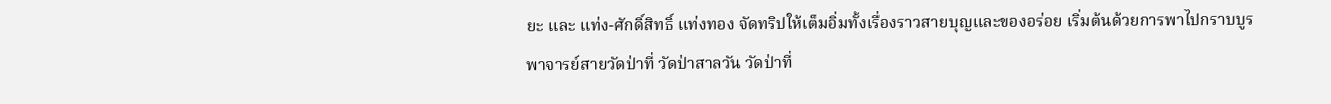ยะ และ แท่ง-ศักดิ์สิทธิ์ แท่งทอง จัดทริปให้เต็มอิ่มทั้งเรื่องราวสายบุญและของอร่อย เริ่มต้นด้วยการพาไปกราบบูรพาจารย์สายวัดป่าที่ วัดป่าสาลวัน วัดป่าที่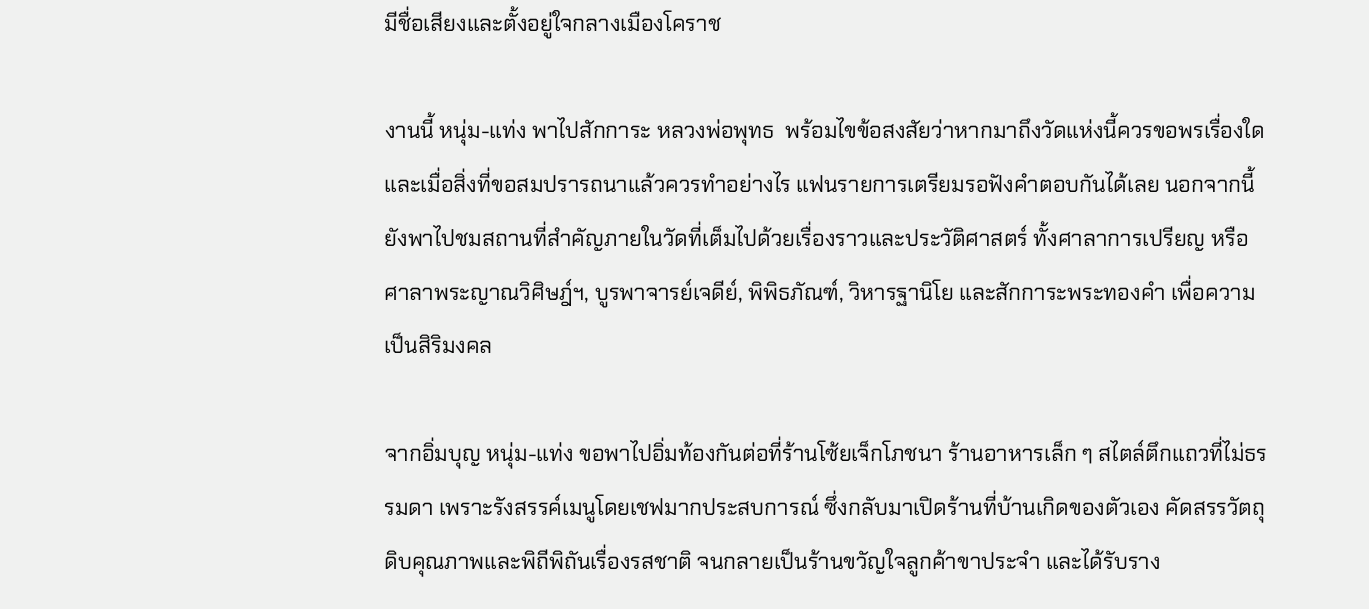มีชื่อเสียงและตั้งอยู่ใจกลางเมืองโคราช

งานนี้ หนุ่ม-แท่ง พาไปสักการะ หลวงพ่อพุทธ  พร้อมไขข้อสงสัยว่าหากมาถึงวัดแห่งนี้ควรขอพรเรื่องใดและเมื่อสิ่งที่ขอสมปรารถนาแล้วควรทำอย่างไร แฟนรายการเตรียมรอฟังคำตอบกันได้เลย นอกจากนี้ยังพาไปชมสถานที่สำคัญภายในวัดที่เต็มไปด้วยเรื่องราวและประวัติศาสตร์ ทั้งศาลาการเปรียญ หรือศาลาพระญาณวิศิษฎ์ฯ, บูรพาจารย์เจดีย์, พิพิธภัณฑ์, วิหารฐานิโย และสักการะพระทองคำ เพื่อความเป็นสิริมงคล

จากอิ่มบุญ หนุ่ม-แท่ง ขอพาไปอิ่มท้องกันต่อที่ร้านโซ้ยเจ็กโภชนา ร้านอาหารเล็ก ๆ สไตล์ตึกแถวที่ไม่ธรรมดา เพราะรังสรรค์เมนูโดยเชฟมากประสบการณ์ ซึ่งกลับมาเปิดร้านที่บ้านเกิดของตัวเอง คัดสรรวัตถุดิบคุณภาพและพิถีพิถันเรื่องรสชาติ จนกลายเป็นร้านขวัญใจลูกค้าขาประจำ และได้รับราง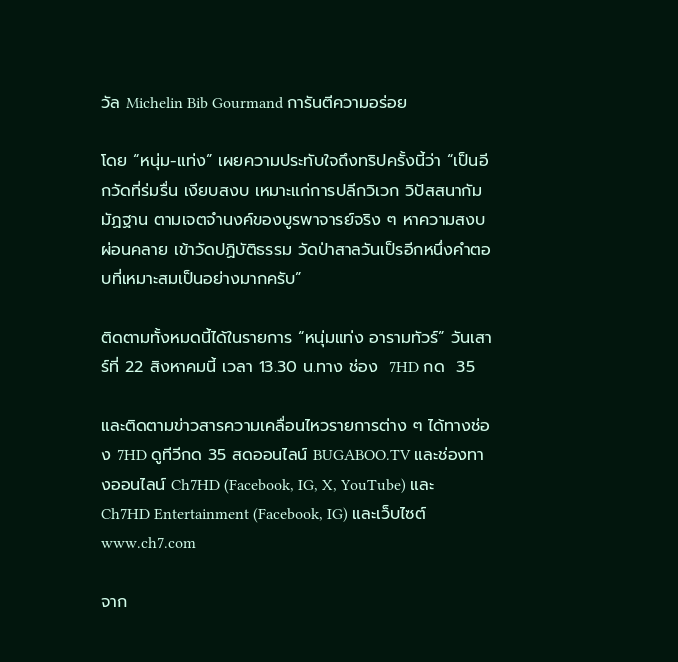วัล Michelin Bib Gourmand การันตีความอร่อย

โดย “หนุ่ม-แท่ง” เผยความประทับใจถึงทริปครั้งนี้ว่า “เป็นอีกวัดที่ร่มรื่น เงียบสงบ เหมาะแก่การปลีกวิเวก วิปัสสนากัมมัฏฐาน ตามเจตจำนงค์ของบูรพาจารย์จริง ๆ หาความสงบ ผ่อนคลาย เข้าวัดปฏิบัติธรรม วัดป่าสาลวันเป็รอีกหนึ่งคำตอบที่เหมาะสมเป็นอย่างมากครับ”

ติดตามทั้งหมดนี้ได้ในรายการ “หนุ่มแท่ง อารามทัวร์” วันเสาร์ที่ 22 สิงหาคมนี้ เวลา 13.30 น.ทาง ช่อง  7HD กด  35

และติดตามข่าวสารความเคลื่อนไหวรายการต่าง ๆ ได้ทางช่อง 7HD ดูทีวีกด 35 สดออนไลน์ BUGABOO.TV และช่องทางออนไลน์ Ch7HD (Facebook, IG, X, YouTube) และ Ch7HD Entertainment (Facebook, IG) และเว็บไซต์ www.ch7.com

จาก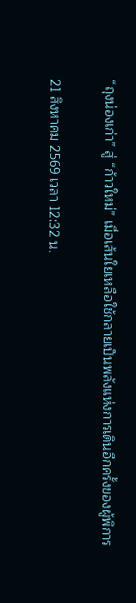“ถุงน่องเก่า” สู่ “ก้าวใหม่” เมื่อเส้นใยเหลือใช้กลายเป็นพลังแห่งการเดินอีกครั้งของผู้พิการ

21 สิงหาคม 2569 เวลา 12:32 น.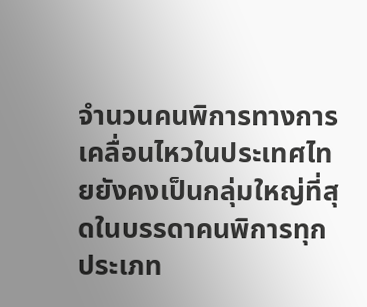จำนวนคนพิการทางการเคลื่อนไหวในประเทศไทยยังคงเป็นกลุ่มใหญ่ที่สุดในบรรดาคนพิการทุกประเภท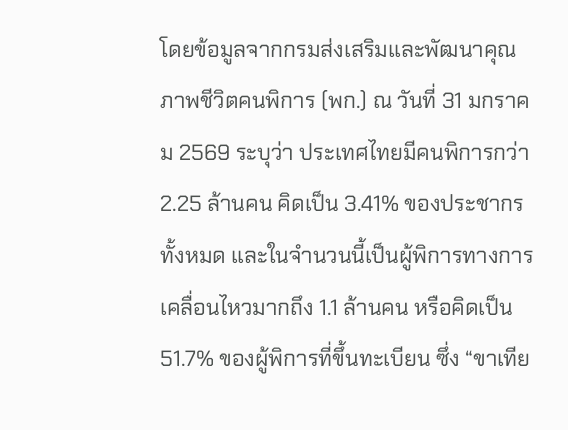โดยข้อมูลจากกรมส่งเสริมและพัฒนาคุณภาพชีวิตคนพิการ (พก.) ณ วันที่ 31 มกราคม 2569 ระบุว่า ประเทศไทยมีคนพิการกว่า 2.25 ล้านคน คิดเป็น 3.41% ของประชากรทั้งหมด และในจำนวนนี้เป็นผู้พิการทางการเคลื่อนไหวมากถึง 1.1 ล้านคน หรือคิดเป็น 51.7% ของผู้พิการที่ขึ้นทะเบียน ซึ่ง “ขาเทีย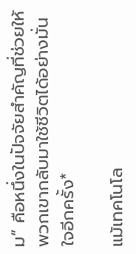ม” คือหนึ่งในปัจจัยสำคัญที่ช่วยให้พวกเขากลับมาใช้ชีวิตได้อย่างมั่นใจอีกครั้ง*

แม้เทคโนโล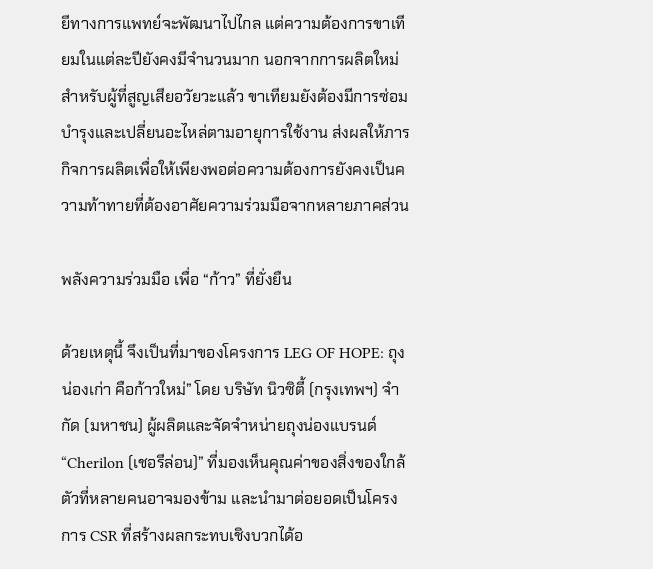ยีทางการแพทย์จะพัฒนาไปไกล แต่ความต้องการขาเทียมในแต่ละปียังคงมีจำนวนมาก นอกจากการผลิตใหม่สำหรับผู้ที่สูญเสียอวัยวะแล้ว ขาเทียมยังต้องมีการซ่อมบำรุงและเปลี่ยนอะไหล่ตามอายุการใช้งาน ส่งผลให้ภารกิจการผลิตเพื่อให้เพียงพอต่อความต้องการยังคงเป็นความท้าทายที่ต้องอาศัยความร่วมมือจากหลายภาคส่วน

พลังความร่วมมือ เพื่อ “ก้าว” ที่ยั่งยืน

ด้วยเหตุนี้ จึงเป็นที่มาของโครงการ LEG OF HOPE: ถุงน่องเก่า คือก้าวใหม่” โดย บริษัท นิวซิตี้ (กรุงเทพฯ) จำกัด (มหาชน) ผู้ผลิตและจัดจำหน่ายถุงน่องแบรนด์ “Cherilon (เชอรีล่อน)” ที่มองเห็นคุณค่าของสิ่งของใกล้ตัวที่หลายคนอาจมองข้าม และนำมาต่อยอดเป็นโครงการ CSR ที่สร้างผลกระทบเชิงบวกได้อ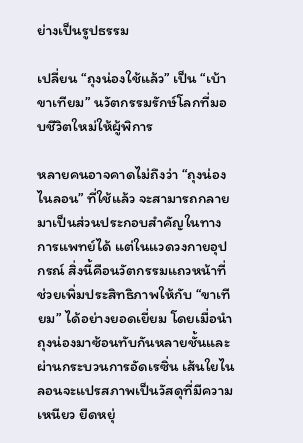ย่างเป็นรูปธรรม

เปลี่ยน “ถุงน่องใช้แล้ว” เป็น “เบ้าขาเทียม” นวัตกรรมรักษ์โลกที่มอบชีวิตใหม่ให้ผู้พิการ

หลายคนอาจคาดไม่ถึงว่า “ถุงน่องไนลอน” ที่ใช้แล้ว จะสามารถกลายมาเป็นส่วนประกอบสำคัญในทางการแพทย์ได้ แต่ในแวดวงกายอุปกรณ์ สิ่งนี้คือนวัตกรรมแถวหน้าที่ช่วยเพิ่มประสิทธิภาพให้กับ “ขาเทียม” ได้อย่างยอดเยี่ยม โดยเมื่อนำถุงน่องมาซ้อนทับกันหลายชั้นและผ่านกระบวนการอัดเรซิ่น เส้นใยไนลอนจะแปรสภาพเป็นวัสดุที่มีความเหนียว ยืดหยุ่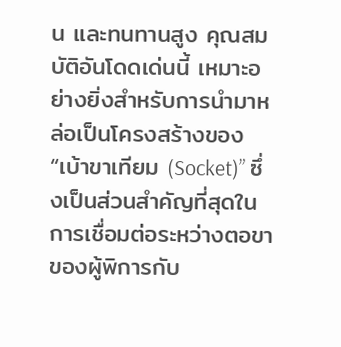น และทนทานสูง คุณสมบัติอันโดดเด่นนี้ เหมาะอย่างยิ่งสำหรับการนำมาหล่อเป็นโครงสร้างของ “เบ้าขาเทียม (Socket)” ซึ่งเป็นส่วนสำคัญที่สุดในการเชื่อมต่อระหว่างตอขาของผู้พิการกับ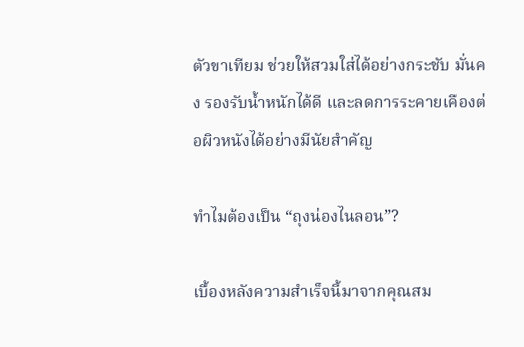ตัวขาเทียม ช่วยให้สวมใส่ได้อย่างกระชับ มั่นคง รองรับน้ำหนักได้ดี และลดการระคายเคืองต่อผิวหนังได้อย่างมีนัยสำคัญ

ทำไมต้องเป็น “ถุงน่องไนลอน”?

เบื้องหลังความสำเร็จนี้มาจากคุณสม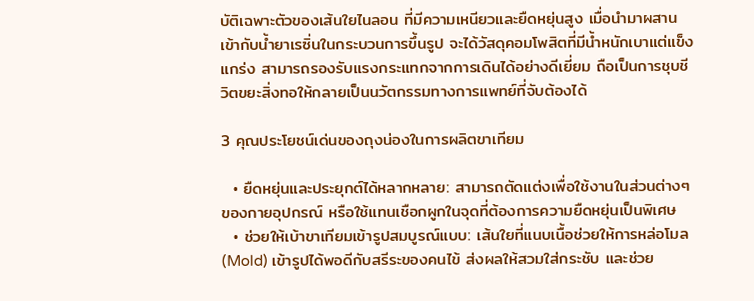บัติเฉพาะตัวของเส้นใยไนลอน ที่มีความเหนียวและยืดหยุ่นสูง เมื่อนำมาผสานเข้ากับน้ำยาเรซิ่นในกระบวนการขึ้นรูป จะได้วัสดุคอมโพสิตที่มีน้ำหนักเบาแต่แข็งแกร่ง สามารถรองรับแรงกระแทกจากการเดินได้อย่างดีเยี่ยม ถือเป็นการชุบชีวิตขยะสิ่งทอให้กลายเป็นนวัตกรรมทางการแพทย์ที่จับต้องได้

3 คุณประโยชน์เด่นของถุงน่องในการผลิตขาเทียม

  • ยืดหยุ่นและประยุกต์ได้หลากหลาย: สามารถตัดแต่งเพื่อใช้งานในส่วนต่างๆ ของกายอุปกรณ์ หรือใช้แทนเชือกผูกในจุดที่ต้องการความยืดหยุ่นเป็นพิเศษ
  • ช่วยให้เบ้าขาเทียมเข้ารูปสมบูรณ์แบบ: เส้นใยที่แนบเนื้อช่วยให้การหล่อโมล (Mold) เข้ารูปได้พอดีกับสรีระของคนไข้ ส่งผลให้สวมใส่กระชับ และช่วย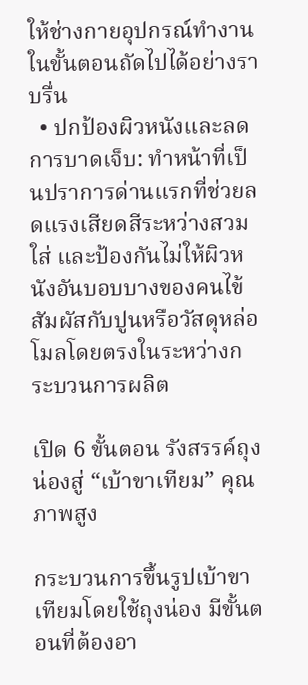ให้ช่างกายอุปกรณ์ทำงานในขั้นตอนถัดไปได้อย่างราบรื่น
  • ปกป้องผิวหนังและลดการบาดเจ็บ: ทำหน้าที่เป็นปราการด่านแรกที่ช่วยลดแรงเสียดสีระหว่างสวมใส่ และป้องกันไม่ให้ผิวหนังอันบอบบางของคนไข้สัมผัสกับปูนหรือวัสดุหล่อโมลโดยตรงในระหว่างกระบวนการผลิต

เปิด 6 ขั้นตอน รังสรรค์ถุงน่องสู่ “เบ้าขาเทียม” คุณภาพสูง

กระบวนการขึ้นรูปเบ้าขาเทียมโดยใช้ถุงน่อง มีขั้นตอนที่ต้องอา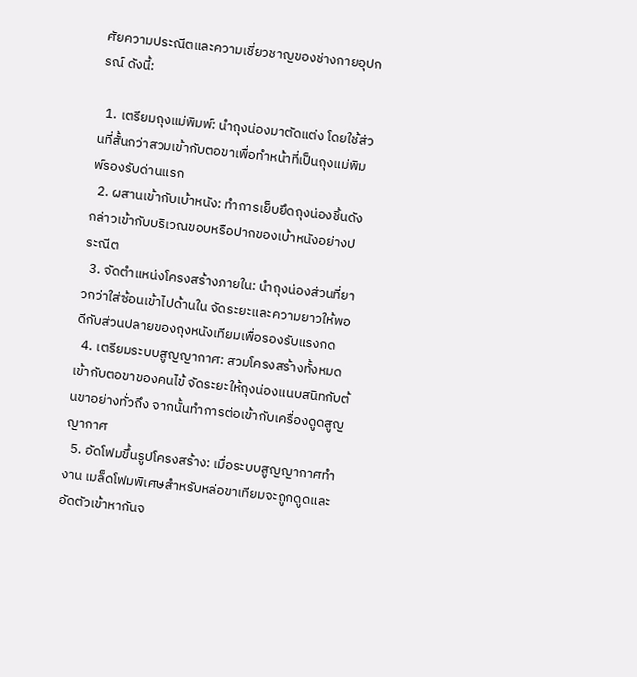ศัยความประณีตและความเชี่ยวชาญของช่างกายอุปกรณ์ ดังนี้:

  1. เตรียมถุงแม่พิมพ์: นำถุงน่องมาตัดแต่ง โดยใช้ส่วนที่สั้นกว่าสวมเข้ากับตอขาเพื่อทำหน้าที่เป็นถุงแม่พิมพ์รองรับด่านแรก
  2. ผสานเข้ากับเบ้าหนัง: ทำการเย็บยึดถุงน่องชิ้นดังกล่าวเข้ากับบริเวณขอบหรือปากของเบ้าหนังอย่างประณีต
  3. จัดตำแหน่งโครงสร้างภายใน: นำถุงน่องส่วนที่ยาวกว่าใส่ซ้อนเข้าไปด้านใน จัดระยะและความยาวให้พอดีกับส่วนปลายของถุงหนังเทียมเพื่อรองรับแรงกด
  4. เตรียมระบบสูญญากาศ: สวมโครงสร้างทั้งหมดเข้ากับตอขาของคนไข้ จัดระยะให้ถุงน่องแนบสนิทกับต้นขาอย่างทั่วถึง จากนั้นทำการต่อเข้ากับเครื่องดูดสูญญากาศ
  5. อัดโฟมขึ้นรูปโครงสร้าง: เมื่อระบบสูญญากาศทำงาน เมล็ดโฟมพิเศษสำหรับหล่อขาเทียมจะถูกดูดและอัดตัวเข้าหากันจ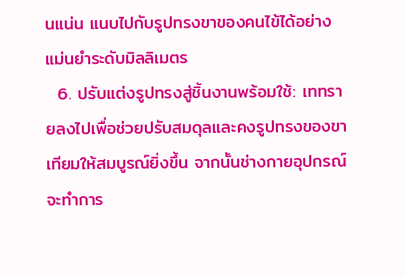นแน่น แนบไปกับรูปทรงขาของคนไข้ได้อย่างแม่นยำระดับมิลลิเมตร
  6. ปรับแต่งรูปทรงสู่ชิ้นงานพร้อมใช้: เททรายลงไปเพื่อช่วยปรับสมดุลและคงรูปทรงของขาเทียมให้สมบูรณ์ยิ่งขึ้น จากนั้นช่างกายอุปกรณ์จะทำการ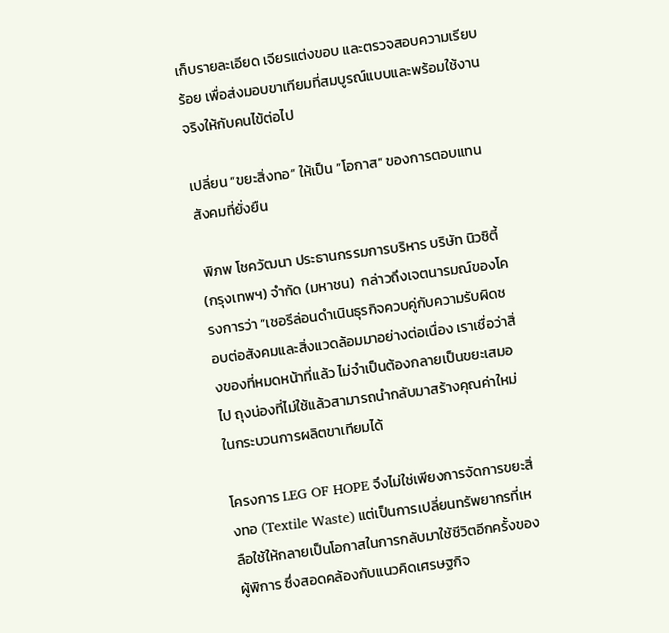เก็บรายละเอียด เจียรแต่งขอบ และตรวจสอบความเรียบร้อย เพื่อส่งมอบขาเทียมที่สมบูรณ์แบบและพร้อมใช้งานจริงให้กับคนไข้ต่อไป

เปลี่ยน “ขยะสิ่งทอ” ให้เป็น “โอกาส” ของการตอบแทนสังคมที่ยั่งยืน

 พิภพ โชควัฒนา ประธานกรรมการบริหาร บริษัท นิวซิตี้ (กรุงเทพฯ) จำกัด (มหาชน)  กล่าวถึงเจตนารมณ์ของโครงการว่า “เชอรีล่อนดำเนินธุรกิจควบคู่กับความรับผิดชอบต่อสังคมและสิ่งแวดล้อมมาอย่างต่อเนื่อง เราเชื่อว่าสิ่งของที่หมดหน้าที่แล้ว ไม่จำเป็นต้องกลายเป็นขยะเสมอไป ถุงน่องที่ไม่ใช้แล้วสามารถนำกลับมาสร้างคุณค่าใหม่ในกระบวนการผลิตขาเทียมได้

โครงการ LEG OF HOPE จึงไม่ใช่เพียงการจัดการขยะสิ่งทอ (Textile Waste) แต่เป็นการเปลี่ยนทรัพยากรที่เหลือใช้ให้กลายเป็นโอกาสในการกลับมาใช้ชีวิตอีกครั้งของผู้พิการ ซึ่งสอดคล้องกับแนวคิดเศรษฐกิจ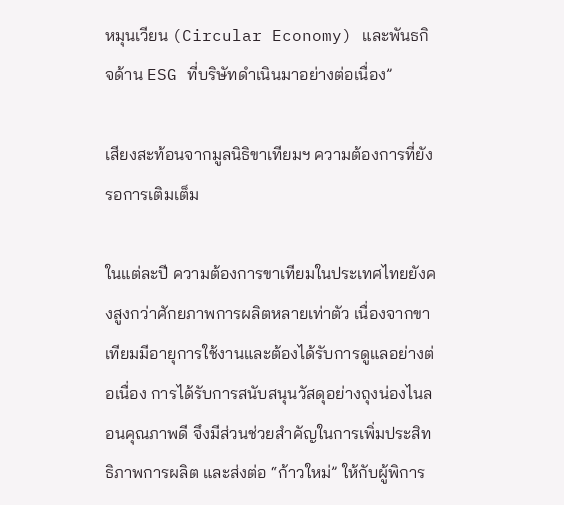หมุนเวียน (Circular Economy) และพันธกิจด้าน ESG ที่บริษัทดำเนินมาอย่างต่อเนื่อง”

เสียงสะท้อนจากมูลนิธิขาเทียมฯ ความต้องการที่ยังรอการเติมเต็ม

ในแต่ละปี ความต้องการขาเทียมในประเทศไทยยังคงสูงกว่าศักยภาพการผลิตหลายเท่าตัว เนื่องจากขาเทียมมีอายุการใช้งานและต้องได้รับการดูแลอย่างต่อเนื่อง การได้รับการสนับสนุนวัสดุอย่างถุงน่องไนลอนคุณภาพดี จึงมีส่วนช่วยสำคัญในการเพิ่มประสิทธิภาพการผลิต และส่งต่อ “ก้าวใหม่” ให้กับผู้พิการ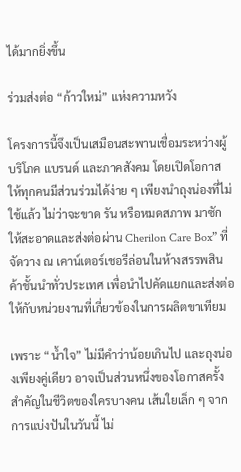ได้มากยิ่งขึ้น

ร่วมส่งต่อ “ก้าวใหม่” แห่งความหวัง

โครงการนี้จึงเป็นเสมือนสะพานเชื่อมระหว่างผู้บริโภค แบรนด์ และภาคสังคม โดยเปิดโอกาสให้ทุกคนมีส่วนร่วมได้ง่าย ๆ เพียงนำถุงน่องที่ไม่ใช้แล้ว ไม่ว่าจะขาด รัน หรือหมดสภาพ มาซักให้สะอาดและส่งต่อผ่าน Cherilon Care Box” ที่จัดวาง ณ เคาน์เตอร์เชอรีล่อนในห้างสรรพสินค้าชั้นนำทั่วประเทศ เพื่อนำไปคัดแยกและส่งต่อให้กับหน่วยงานที่เกี่ยวข้องในการผลิตขาเทียม

เพราะ “น้ำใจ” ไม่มีคำว่าน้อยเกินไป และถุงน่องเพียงคู่เดียว อาจเป็นส่วนหนึ่งของโอกาสครั้งสำคัญในชีวิตของใครบางคน เส้นใยเล็ก ๆ จากการแบ่งปันในวันนี้ ไม่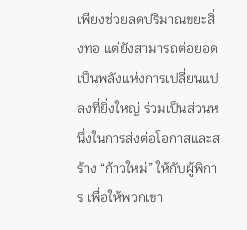เพียงช่วยลดปริมาณขยะสิ่งทอ แต่ยังสามารถต่อยอดเป็นพลังแห่งการเปลี่ยนแปลงที่ยิ่งใหญ่ ร่วมเป็นส่วนหนึ่งในการส่งต่อโอกาสและสร้าง “ก้าวใหม่” ให้กับผู้พิการ เพื่อให้พวกเขา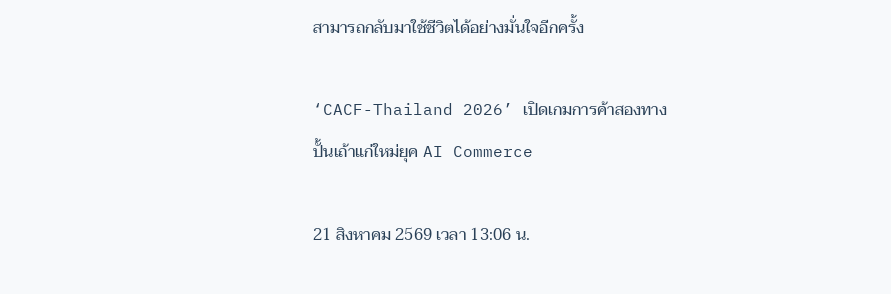สามารถกลับมาใช้ชีวิตได้อย่างมั่นใจอีกครั้ง

‘CACF-Thailand 2026’ เปิดเกมการค้าสองทาง ปั้นเถ้าแก่ใหม่ยุค AI Commerce

21 สิงหาคม 2569 เวลา 13:06 น.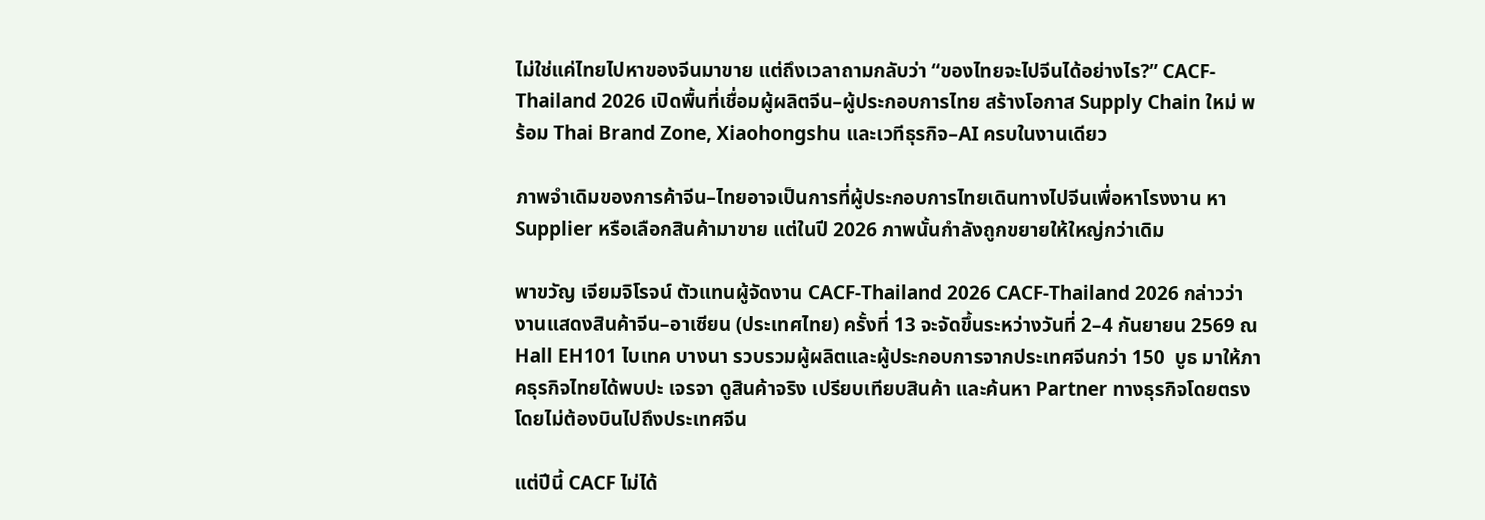ไม่ใช่แค่ไทยไปหาของจีนมาขาย แต่ถึงเวลาถามกลับว่า “ของไทยจะไปจีนได้อย่างไร?” CACF-Thailand 2026 เปิดพื้นที่เชื่อมผู้ผลิตจีน–ผู้ประกอบการไทย สร้างโอกาส Supply Chain ใหม่ พร้อม Thai Brand Zone, Xiaohongshu และเวทีธุรกิจ–AI ครบในงานเดียว

ภาพจำเดิมของการค้าจีน–ไทยอาจเป็นการที่ผู้ประกอบการไทยเดินทางไปจีนเพื่อหาโรงงาน หา Supplier หรือเลือกสินค้ามาขาย แต่ในปี 2026 ภาพนั้นกำลังถูกขยายให้ใหญ่กว่าเดิม

พาขวัญ เจียมจิโรจน์ ตัวแทนผู้จัดงาน CACF-Thailand 2026 CACF-Thailand 2026 กล่าวว่า งานแสดงสินค้าจีน–อาเซียน (ประเทศไทย) ครั้งที่ 13 จะจัดขึ้นระหว่างวันที่ 2–4 กันยายน 2569 ณ Hall EH101 ไบเทค บางนา รวบรวมผู้ผลิตและผู้ประกอบการจากประเทศจีนกว่า 150  บูธ มาให้ภาคธุรกิจไทยได้พบปะ เจรจา ดูสินค้าจริง เปรียบเทียบสินค้า และค้นหา Partner ทางธุรกิจโดยตรง โดยไม่ต้องบินไปถึงประเทศจีน

แต่ปีนี้ CACF ไม่ได้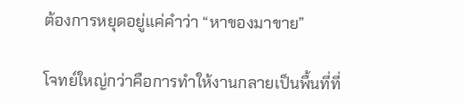ต้องการหยุดอยู่แค่คำว่า “หาของมาขาย”

โจทย์ใหญ่กว่าคือการทำให้งานกลายเป็นพื้นที่ที่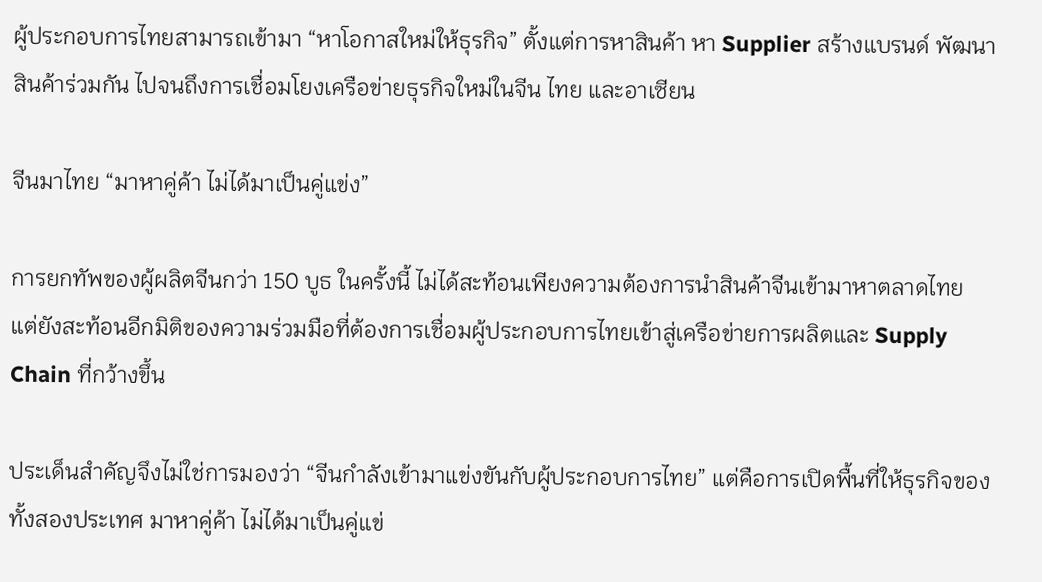ผู้ประกอบการไทยสามารถเข้ามา “หาโอกาสใหม่ให้ธุรกิจ” ตั้งแต่การหาสินค้า หา Supplier สร้างแบรนด์ พัฒนาสินค้าร่วมกัน ไปจนถึงการเชื่อมโยงเครือข่ายธุรกิจใหม่ในจีน ไทย และอาเซียน

จีนมาไทย “มาหาคู่ค้า ไม่ได้มาเป็นคู่แข่ง”

การยกทัพของผู้ผลิตจีนกว่า 150 บูธ ในครั้งนี้ ไม่ได้สะท้อนเพียงความต้องการนำสินค้าจีนเข้ามาหาตลาดไทย แต่ยังสะท้อนอีกมิติของความร่วมมือที่ต้องการเชื่อมผู้ประกอบการไทยเข้าสู่เครือข่ายการผลิตและ Supply Chain ที่กว้างขึ้น

ประเด็นสำคัญจึงไม่ใช่การมองว่า “จีนกำลังเข้ามาแข่งขันกับผู้ประกอบการไทย” แต่คือการเปิดพื้นที่ให้ธุรกิจของทั้งสองประเทศ มาหาคู่ค้า ไม่ได้มาเป็นคู่แข่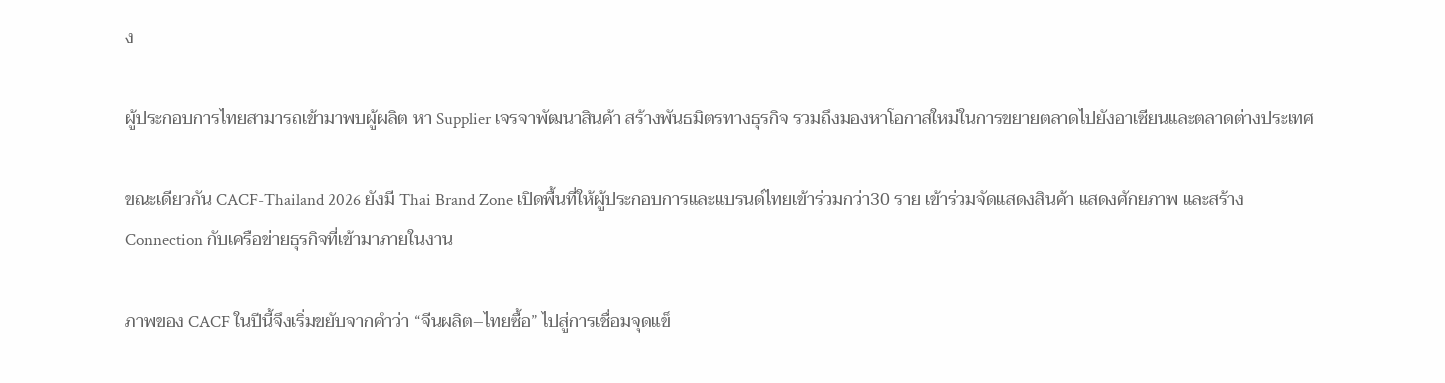ง

ผู้ประกอบการไทยสามารถเข้ามาพบผู้ผลิต หา Supplier เจรจาพัฒนาสินค้า สร้างพันธมิตรทางธุรกิจ รวมถึงมองหาโอกาสใหม่ในการขยายตลาดไปยังอาเซียนและตลาดต่างประเทศ

ขณะเดียวกัน CACF-Thailand 2026 ยังมี Thai Brand Zone เปิดพื้นที่ให้ผู้ประกอบการและแบรนด์ไทยเข้าร่วมกว่า30 ราย เข้าร่วมจัดแสดงสินค้า แสดงศักยภาพ และสร้าง Connection กับเครือข่ายธุรกิจที่เข้ามาภายในงาน

ภาพของ CACF ในปีนี้จึงเริ่มขยับจากคำว่า “จีนผลิต–ไทยซื้อ” ไปสู่การเชื่อมจุดแข็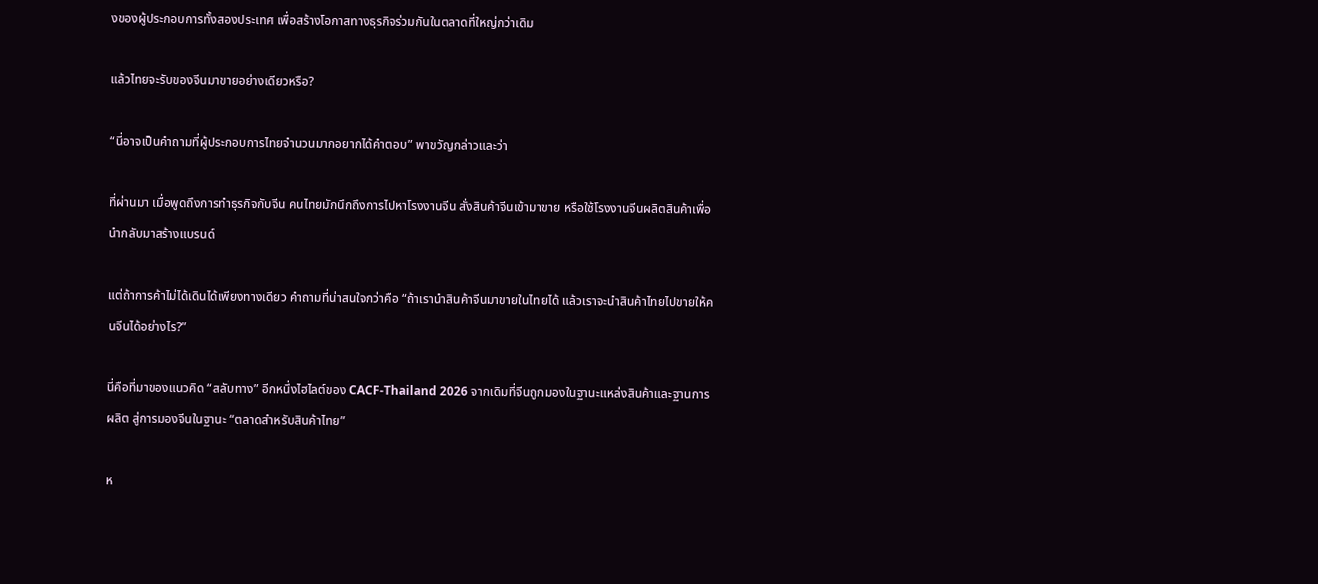งของผู้ประกอบการทั้งสองประเทศ เพื่อสร้างโอกาสทางธุรกิจร่วมกันในตลาดที่ใหญ่กว่าเดิม

แล้วไทยจะรับของจีนมาขายอย่างเดียวหรือ?

“นี่อาจเป็นคำถามที่ผู้ประกอบการไทยจำนวนมากอยากได้คำตอบ” พาขวัญกล่าวและว่า

ที่ผ่านมา เมื่อพูดถึงการทำธุรกิจกับจีน คนไทยมักนึกถึงการไปหาโรงงานจีน สั่งสินค้าจีนเข้ามาขาย หรือใช้โรงงานจีนผลิตสินค้าเพื่อนำกลับมาสร้างแบรนด์

แต่ถ้าการค้าไม่ได้เดินได้เพียงทางเดียว คำถามที่น่าสนใจกว่าคือ “ถ้าเรานำสินค้าจีนมาขายในไทยได้ แล้วเราจะนำสินค้าไทยไปขายให้คนจีนได้อย่างไร?”

นี่คือที่มาของแนวคิด “สลับทาง” อีกหนึ่งไฮไลต์ของ CACF-Thailand 2026 จากเดิมที่จีนถูกมองในฐานะแหล่งสินค้าและฐานการผลิต สู่การมองจีนในฐานะ “ตลาดสำหรับสินค้าไทย”

ห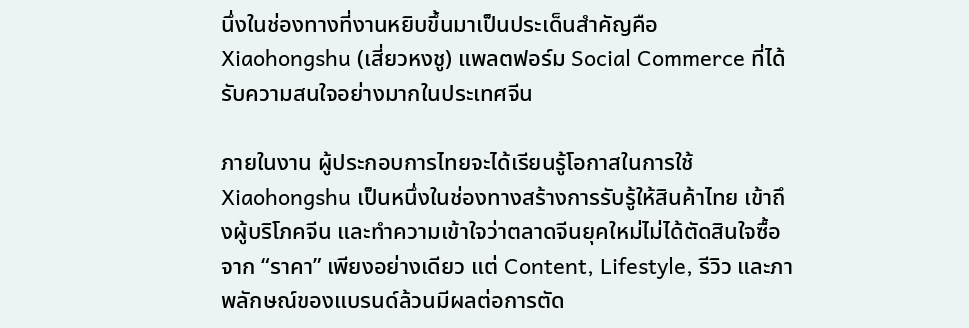นึ่งในช่องทางที่งานหยิบขึ้นมาเป็นประเด็นสำคัญคือ Xiaohongshu (เสี่ยวหงชู) แพลตฟอร์ม Social Commerce ที่ได้รับความสนใจอย่างมากในประเทศจีน

ภายในงาน ผู้ประกอบการไทยจะได้เรียนรู้โอกาสในการใช้ Xiaohongshu เป็นหนึ่งในช่องทางสร้างการรับรู้ให้สินค้าไทย เข้าถึงผู้บริโภคจีน และทำความเข้าใจว่าตลาดจีนยุคใหม่ไม่ได้ตัดสินใจซื้อจาก “ราคา” เพียงอย่างเดียว แต่ Content, Lifestyle, รีวิว และภาพลักษณ์ของแบรนด์ล้วนมีผลต่อการตัด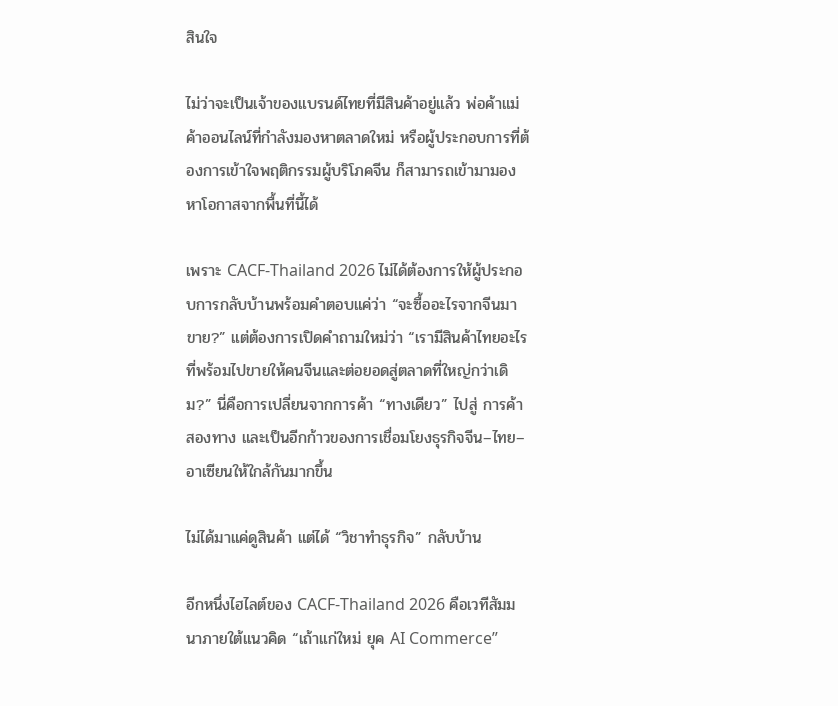สินใจ

ไม่ว่าจะเป็นเจ้าของแบรนด์ไทยที่มีสินค้าอยู่แล้ว พ่อค้าแม่ค้าออนไลน์ที่กำลังมองหาตลาดใหม่ หรือผู้ประกอบการที่ต้องการเข้าใจพฤติกรรมผู้บริโภคจีน ก็สามารถเข้ามามองหาโอกาสจากพื้นที่นี้ได้

เพราะ CACF-Thailand 2026 ไม่ได้ต้องการให้ผู้ประกอบการกลับบ้านพร้อมคำตอบแค่ว่า “จะซื้ออะไรจากจีนมาขาย?” แต่ต้องการเปิดคำถามใหม่ว่า “เรามีสินค้าไทยอะไร ที่พร้อมไปขายให้คนจีนและต่อยอดสู่ตลาดที่ใหญ่กว่าเดิม?” นี่คือการเปลี่ยนจากการค้า “ทางเดียว” ไปสู่ การค้าสองทาง และเป็นอีกก้าวของการเชื่อมโยงธุรกิจจีน–ไทย–อาเซียนให้ใกล้กันมากขึ้น

ไม่ได้มาแค่ดูสินค้า แต่ได้ “วิชาทำธุรกิจ” กลับบ้าน

อีกหนึ่งไฮไลต์ของ CACF-Thailand 2026 คือเวทีสัมมนาภายใต้แนวคิด “เถ้าแก่ใหม่ ยุค AI Commerce”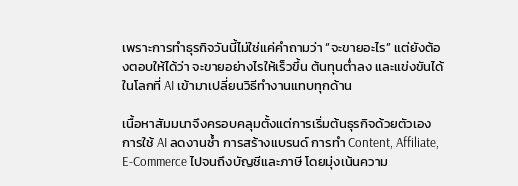เพราะการทำธุรกิจวันนี้ไม่ใช่แค่คำถามว่า “จะขายอะไร” แต่ยังต้องตอบให้ได้ว่า จะขายอย่างไรให้เร็วขึ้น ต้นทุนต่ำลง และแข่งขันได้ในโลกที่ AI เข้ามาเปลี่ยนวิธีทำงานแทบทุกด้าน

เนื้อหาสัมมนาจึงครอบคลุมตั้งแต่การเริ่มต้นธุรกิจด้วยตัวเอง การใช้ AI ลดงานซ้ำ การสร้างแบรนด์ การทำ Content, Affiliate, E-Commerce ไปจนถึงบัญชีและภาษี โดยมุ่งเน้นความ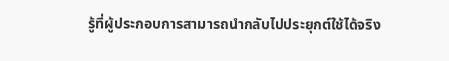รู้ที่ผู้ประกอบการสามารถนำกลับไปประยุกต์ใช้ได้จริง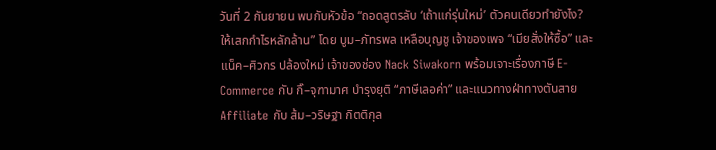วันที่ 2 กันยายน พบกับหัวข้อ “ถอดสูตรลับ ‘เถ้าแก่รุ่นใหม่’ ตัวคนเดียวทำยังไง? ให้เสกกำไรหลักล้าน” โดย บูม–ภัทรพล เหลือบุญชู เจ้าของเพจ “เมียสั่งให้ซื้อ” และ แน็ค–ศิวกร ปล้องใหม่ เจ้าของช่อง Nack Siwakorn พร้อมเจาะเรื่องภาษี E-Commerce กับ กิ๊–จุฑามาศ บำรุงยุติ “ภาษีเลอค่า” และแนวทางฝ่าทางตันสาย Affiliate กับ ส้ม–วริษฐา กิตติกุล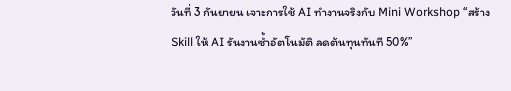วันที่ 3 กันยายน เจาะการใช้ AI ทำงานจริงกับ Mini Workshop “สร้าง Skill ให้ AI รันงานซ้ำอัตโนมัติ ลดต้นทุนทันที 50%”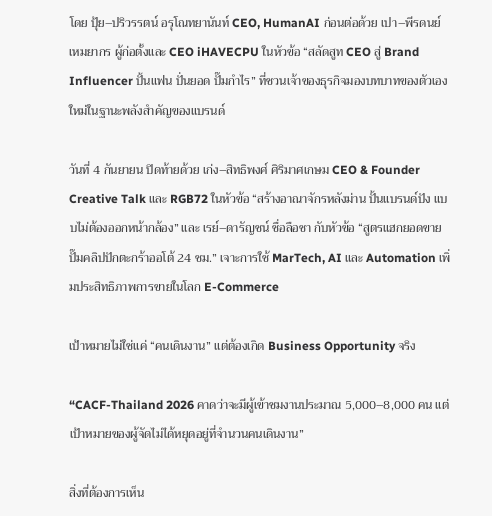โดย ปุ้ย–ปริวรรตน์ อรุโณทยานันท์ CEO, HumanAI ก่อนต่อด้วย เปา–พีรดนย์ เหมยากร ผู้ก่อตั้งและ CEO iHAVECPU ในหัวข้อ “สลัดสูท CEO สู่ Brand Influencer ปั้นแฟน ปั่นยอด ปั๊มกำไร” ที่ชวนเจ้าของธุรกิจมองบทบาทของตัวเองใหม่ในฐานะพลังสำคัญของแบรนด์

วันที่ 4 กันยายน ปิดท้ายด้วย เก่ง–สิทธิพงศ์ ศิริมาศเกษม CEO & Founder Creative Talk และ RGB72 ในหัวข้อ “สร้างอาณาจักรหลังม่าน ปั้นแบรนด์ปัง แบบไม่ต้องออกหน้ากล้อง” และ เรย์–ดารัญชน์ ชื่อลือชา กับหัวข้อ “สูตรแฮกยอดขาย ปั๊มคลิปปักตะกร้าออโต้ 24 ชม.” เจาะการใช้ MarTech, AI และ Automation เพิ่มประสิทธิภาพการขายในโลก E-Commerce

เป้าหมายไม่ใช่แค่ “คนเดินงาน” แต่ต้องเกิด Business Opportunity จริง

“CACF-Thailand 2026 คาดว่าจะมีผู้เข้าชมงานประมาณ 5,000–8,000 คน แต่เป้าหมายของผู้จัดไม่ได้หยุดอยู่ที่จำนวนคนเดินงาน”

สิ่งที่ต้องการเห็น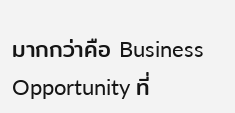มากกว่าคือ Business Opportunity ที่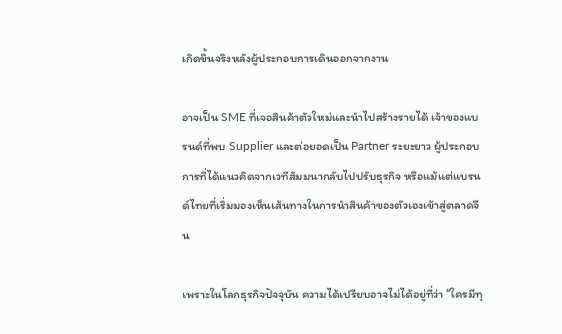เกิดขึ้นจริงหลังผู้ประกอบการเดินออกจากงาน

อาจเป็น SME ที่เจอสินค้าตัวใหม่และนำไปสร้างรายได้ เจ้าของแบรนด์ที่พบ Supplier และต่อยอดเป็น Partner ระยะยาว ผู้ประกอบการที่ได้แนวคิดจากเวทีสัมมนากลับไปปรับธุรกิจ หรือแม้แต่แบรนด์ไทยที่เริ่มมองเห็นเส้นทางในการนำสินค้าของตัวเองเข้าสู่ตลาดจีน

เพราะในโลกธุรกิจปัจจุบัน ความได้เปรียบอาจไม่ได้อยู่ที่ว่า “ใครมีทุ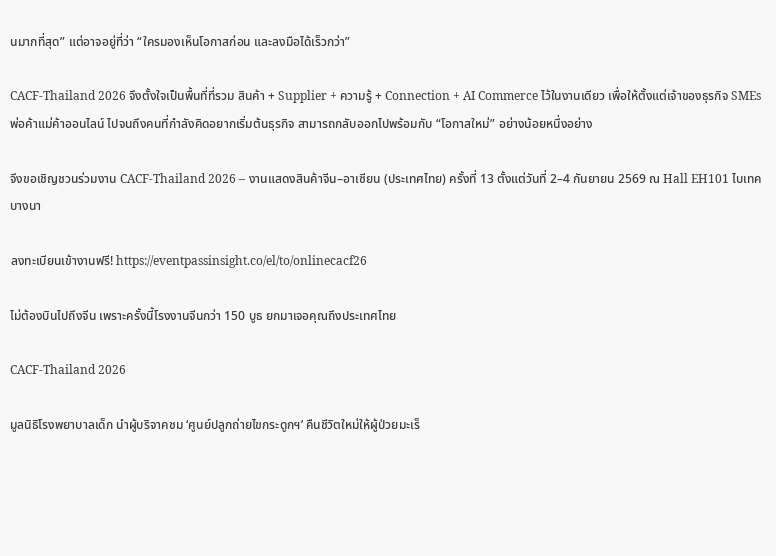นมากที่สุด” แต่อาจอยู่ที่ว่า “ใครมองเห็นโอกาสก่อน และลงมือได้เร็วกว่า”

CACF-Thailand 2026 จึงตั้งใจเป็นพื้นที่ที่รวม สินค้า + Supplier + ความรู้ + Connection + AI Commerce ไว้ในงานเดียว เพื่อให้ตั้งแต่เจ้าของธุรกิจ SMEs พ่อค้าแม่ค้าออนไลน์ ไปจนถึงคนที่กำลังคิดอยากเริ่มต้นธุรกิจ สามารถกลับออกไปพร้อมกับ “โอกาสใหม่” อย่างน้อยหนึ่งอย่าง

จึงขอเชิญชวนร่วมงาน CACF-Thailand 2026 – งานแสดงสินค้าจีน–อาเซียน (ประเทศไทย) ครั้งที่ 13 ตั้งแต่วันที่ 2–4 กันยายน 2569 ณ Hall EH101 ไบเทค บางนา

ลงทะเบียนเข้างานฟรี! https://eventpassinsight.co/el/to/onlinecacf26

ไม่ต้องบินไปถึงจีน เพราะครั้งนี้โรงงานจีนกว่า 150 บูธ ยกมาเจอคุณถึงประเทศไทย

CACF-Thailand 2026

มูลนิธิโรงพยาบาลเด็ก นำผู้บริจาคชม ‘ศูนย์ปลูกถ่ายไขกระดูกฯ’ คืนชีวิตใหม่ให้ผู้ป่วยมะเร็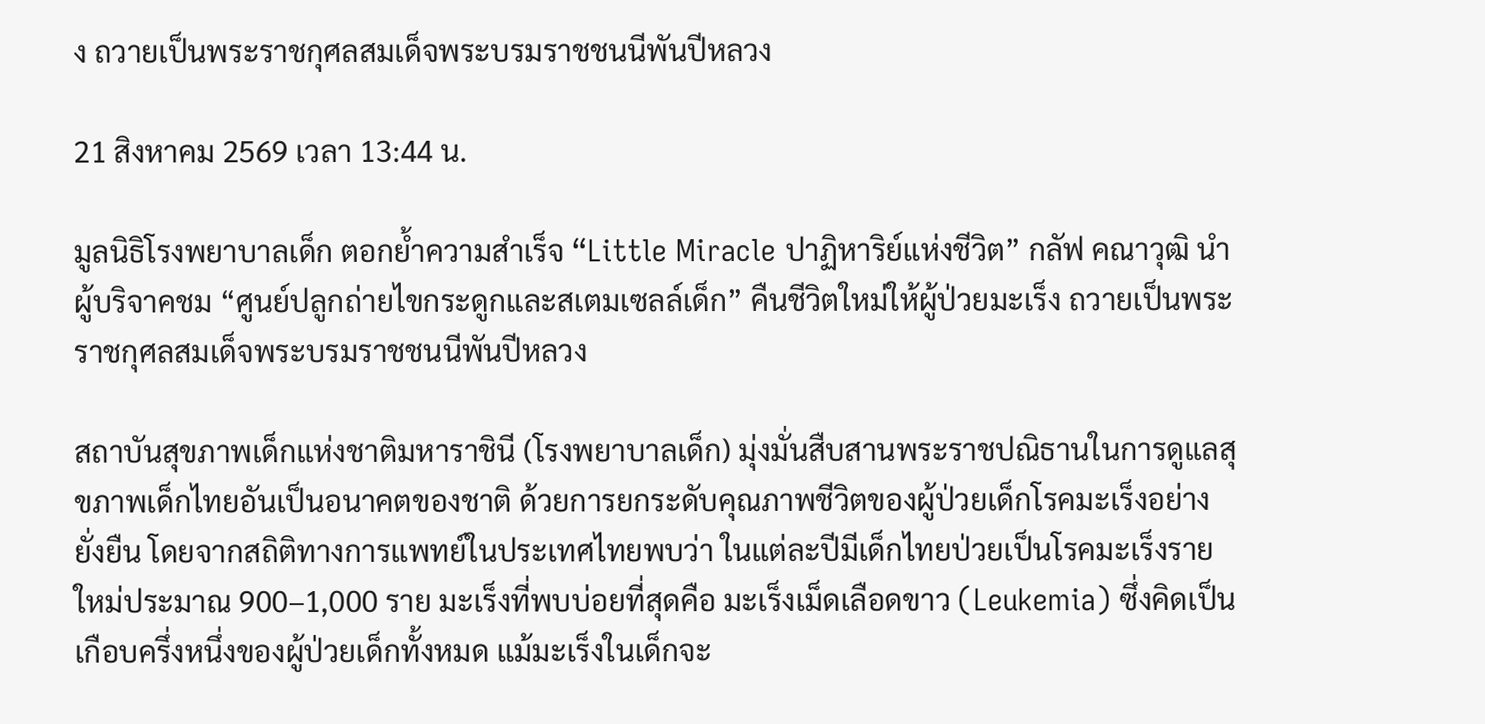ง ถวายเป็นพระราชกุศลสมเด็จพระบรมราชชนนีพันปีหลวง

21 สิงหาคม 2569 เวลา 13:44 น.

มูลนิธิโรงพยาบาลเด็ก ตอกย้ำความสำเร็จ “Little Miracle ปาฏิหาริย์แห่งชีวิต” กลัฟ คณาวุฒิ นำผู้บริจาคชม “ศูนย์ปลูกถ่ายไขกระดูกและสเตมเซลล์เด็ก” คืนชีวิตใหม่ให้ผู้ป่วยมะเร็ง ถวายเป็นพระราชกุศลสมเด็จพระบรมราชชนนีพันปีหลวง

สถาบันสุขภาพเด็กแห่งชาติมหาราชินี (โรงพยาบาลเด็ก) มุ่งมั่นสืบสานพระราชปณิธานในการดูแลสุขภาพเด็กไทยอันเป็นอนาคตของชาติ ด้วยการยกระดับคุณภาพชีวิตของผู้ป่วยเด็กโรคมะเร็งอย่างยั่งยืน โดยจากสถิติทางการแพทย์ในประเทศไทยพบว่า ในแต่ละปีมีเด็กไทยป่วยเป็นโรคมะเร็งรายใหม่ประมาณ 900–1,000 ราย มะเร็งที่พบบ่อยที่สุดคือ มะเร็งเม็ดเลือดขาว (Leukemia) ซึ่งคิดเป็นเกือบครึ่งหนึ่งของผู้ป่วยเด็กทั้งหมด แม้มะเร็งในเด็กจะ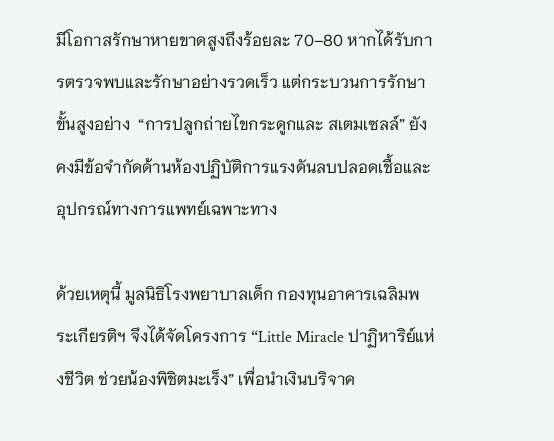มีโอกาสรักษาหายขาดสูงถึงร้อยละ 70–80 หากได้รับการตรวจพบและรักษาอย่างรวดเร็ว แต่กระบวนการรักษาขั้นสูงอย่าง  “การปลูกถ่ายไขกระดูกและ สเตมเซลล์” ยังคงมีข้อจำกัดด้านห้องปฏิบัติการแรงดันลบปลอดเชื้อและอุปกรณ์ทางการแพทย์เฉพาะทาง

ด้วยเหตุนี้ มูลนิธิโรงพยาบาลเด็ก กองทุนอาคารเฉลิมพระเกียรติฯ จึงได้จัดโครงการ “Little Miracle ปาฏิหาริย์แห่งชีวิต ช่วยน้องพิชิตมะเร็ง” เพื่อนำเงินบริจาค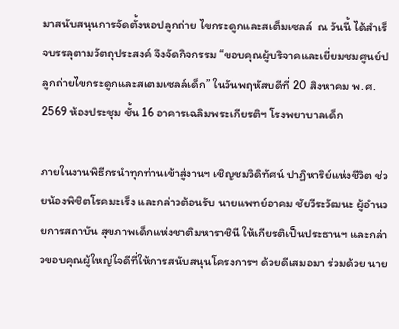มาสนับสนุนการจัดตั้งหอปลูกถ่าย ไขกระดูกและสเต็มเซลล์  ณ วันนี้ ได้สำเร็จบรรลุตามวัตถุประสงค์ จึงจัดกิจกรรม “ขอบคุณผู้บริจาคและเยี่ยมชมศูนย์ปลูกถ่ายไขกระดูกและสเตมเซลล์เด็ก” ในวันพฤหัสบดีที่ 20 สิงหาคม พ.ศ. 2569 ห้องประชุม ชั้น 16 อาคารเฉลิมพระเกียรติฯ โรงพยาบาลเด็ก

ภายในงานพิธีกรนำทุกท่านเข้าสู่งานฯ เชิญชมวิดิทัศน์ ปาฏิหาริย์แห่งชีวิต ช่วยน้องพิชิตโรคมะเร็ง และกล่าวต้อนรับ นายแพทย์อาคม ชัยวีระวัฒนะ ผู้อำนวยการสถาบัน สุขภาพเด็กแห่งชาติมหาราชินี ให้เกียรติเป็นประธานฯ และกล่าวขอบคุณผู้ใหญ่ใจดีที่ให้การสนับสนุนโครงการฯ ด้วยดีเสมอมา ร่วมด้วย นาย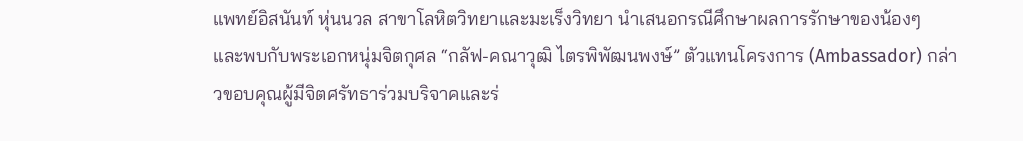แพทย์อิสนันท์ หุ่นนวล สาขาโลหิตวิทยาและมะเร็งวิทยา นำเสนอกรณีศึกษาผลการรักษาของน้องๆ  และพบกับพระเอกหนุ่มจิตกุศล “กลัฟ-คณาวุฒิ ไตรพิพัฒนพงษ์” ตัวแทนโครงการ (Ambassador) กล่าวขอบคุณผู้มีจิตศรัทธาร่วมบริจาคและร่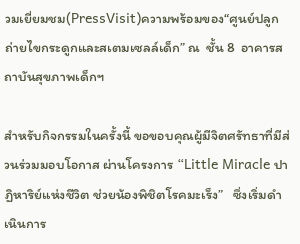วมเยี่ยมชม(PressVisit)ความพร้อมของ“ศูนย์ปลูกถ่ายไขกระดูกและสเตมเซลล์เด็ก” ณ  ชั้น 8  อาคารสถาบันสุขภาพเด็กฯ

สำหรับกิจกรรมในครั้งนี้ ขอขอบคุณผู้มีจิตศรัทธาที่มีส่วนร่วมมอบโอกาส ผ่านโครงการ “Little Miracle ปาฏิหาริย์แห่งชีวิต ช่วยน้องพิชิตโรคมะเร็ง”   ซึ่งเริ่มดำเนินการ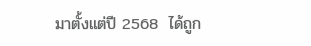มาตั้งแต่ปี 2568  ได้ถูก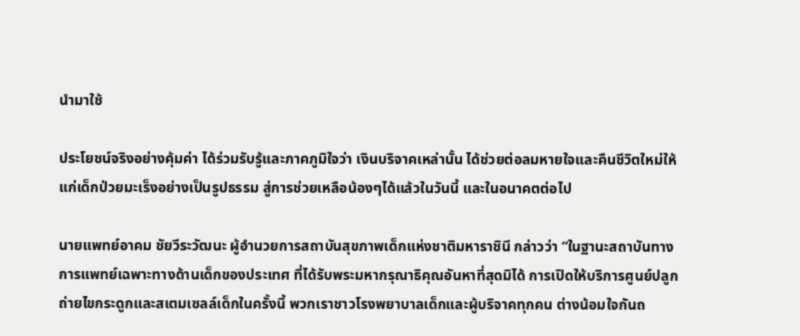นำมาใช้

ประโยชน์จริงอย่างคุ้มค่า ได้ร่วมรับรู้และภาคภูมิใจว่า เงินบริจาคเหล่านั้น ได้ช่วยต่อลมหายใจและคืนชีวิตใหม่ให้แก่เด็กป่วยมะเร็งอย่างเป็นรูปธรรม สู่การช่วยเหลือน้องๆได้แล้วในวันนี้ และในอนาคตต่อไป

นายแพทย์อาคม ชัยวีระวัฒนะ ผู้อำนวยการสถาบันสุขภาพเด็กแห่งชาติมหาราชินี กล่าวว่า “ในฐานะสถาบันทางการแพทย์เฉพาะทางด้านเด็กของประเทศ ที่ได้รับพระมหากรุณาธิคุณอันหาที่สุดมิได้ การเปิดให้บริการศูนย์ปลูกถ่ายไขกระดูกและสเตมเซลล์เด็กในครั้งนี้ พวกเราชาวโรงพยาบาลเด็กและผู้บริจาคทุกคน ต่างน้อมใจกันถ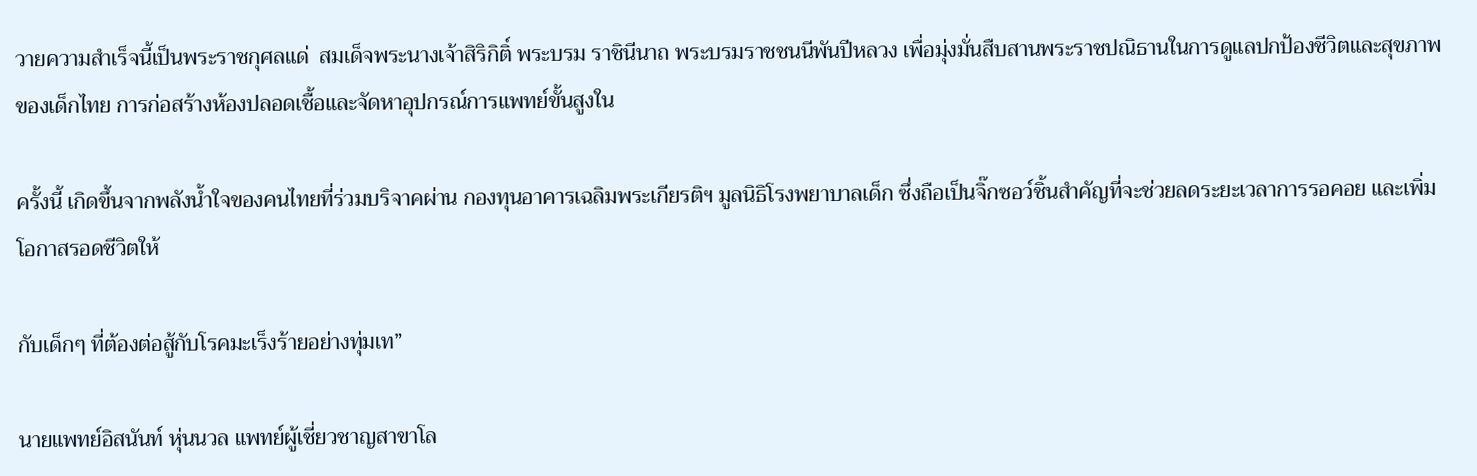วายความสำเร็จนี้เป็นพระราชกุศลแด่  สมเด็จพระนางเจ้าสิริกิติ์ พระบรม ราชินีนาถ พระบรมราชชนนีพันปีหลวง เพื่อมุ่งมั่นสืบสานพระราชปณิธานในการดูแลปกป้องชีวิตและสุขภาพของเด็กไทย การก่อสร้างห้องปลอดเชื้อและจัดหาอุปกรณ์การแพทย์ขั้นสูงใน

ครั้งนี้ เกิดขึ้นจากพลังน้ำใจของคนไทยที่ร่วมบริจาคผ่าน กองทุนอาคารเฉลิมพระเกียรติฯ มูลนิธิโรงพยาบาลเด็ก ซึ่งถือเป็นจิ๊กซอว์ชิ้นสำคัญที่จะช่วยลดระยะเวลาการรอคอย และเพิ่มโอกาสรอดชีวิตให้

กับเด็กๆ ที่ต้องต่อสู้กับโรคมะเร็งร้ายอย่างทุ่มเท”

นายแพทย์อิสนันท์ หุ่นนวล แพทย์ผู้เชี่ยวชาญสาขาโล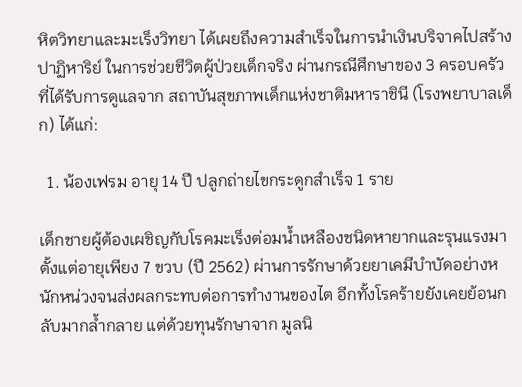หิตวิทยาและมะเร็งวิทยา ได้เผยถึงความสำเร็จในการนำเงินบริจาคไปสร้าง ปาฏิหาริย์ ในการช่วยชีวิตผู้ป่วยเด็กจริง ผ่านกรณีศึกษาของ 3 ครอบครัว ที่ได้รับการดูแลจาก สถาบันสุขภาพเด็กแห่งชาติมหาราชินี (โรงพยาบาลเด็ก) ได้แก่:

  1. น้องเฟรม อายุ 14 ปี ปลูกถ่ายไขกระดูกสำเร็จ 1 ราย

เด็กชายผู้ต้องเผชิญกับโรคมะเร็งต่อมน้ำเหลืองชนิดหายากและรุนแรงมาตั้งแต่อายุเพียง 7 ขวบ (ปี 2562) ผ่านการรักษาด้วยยาเคมีบำบัดอย่างหนักหน่วงจนส่งผลกระทบต่อการทำงานของไต อีกทั้งโรคร้ายยังเคยย้อนกลับมากล้ำกลาย แต่ด้วยทุนรักษาจาก มูลนิ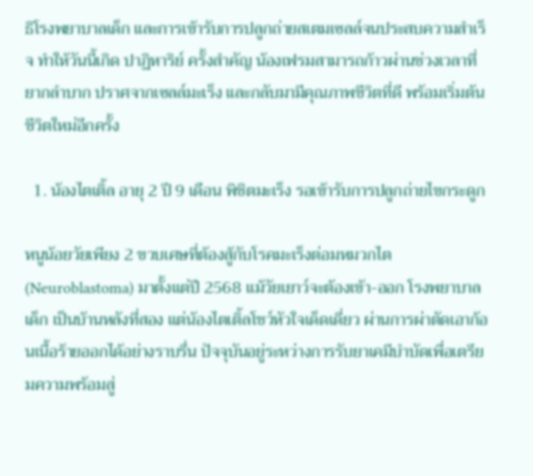ธิโรงพยาบาลเด็ก และการเข้ารับการปลูกถ่ายสเตมเซลล์จนประสบความสำเร็จ ทำให้วันนี้เกิด ปาฏิหาริย์ ครั้งสำคัญ น้องเฟรมสามารถก้าวผ่านช่วงเวลาที่ยากลำบาก ปราศจากเซลล์มะเร็ง และกลับมามีคุณภาพชีวิตที่ดี พร้อมเริ่มต้นชีวิตใหม่อีกครั้ง

  1. น้องไตเติ้ล อายุ 2 ปี 9 เดือน พิชิตมะเร็ง รอเข้ารับการปลูกถ่ายไขกระดูก

หนูน้อยวัยเพียง 2 ขวบเศษที่ต้องสู้กับโรคมะเร็งต่อมหมวกไต (Neuroblastoma) มาตั้งแต่ปี 2568 แม้วัยเยาว์จะต้องเข้า-ออก โรงพยาบาลเด็ก เป็นบ้านหลังที่สอง แต่น้องไตเติ้ลโชว์หัวใจเด็ดเดี่ยว ผ่านการผ่าตัดเอาก้อนเนื้อร้ายออกได้อย่างราบรื่น ปัจจุบันอยู่ระหว่างการรับยาเคมีบำบัดเพื่อเตรียมความพร้อมสู่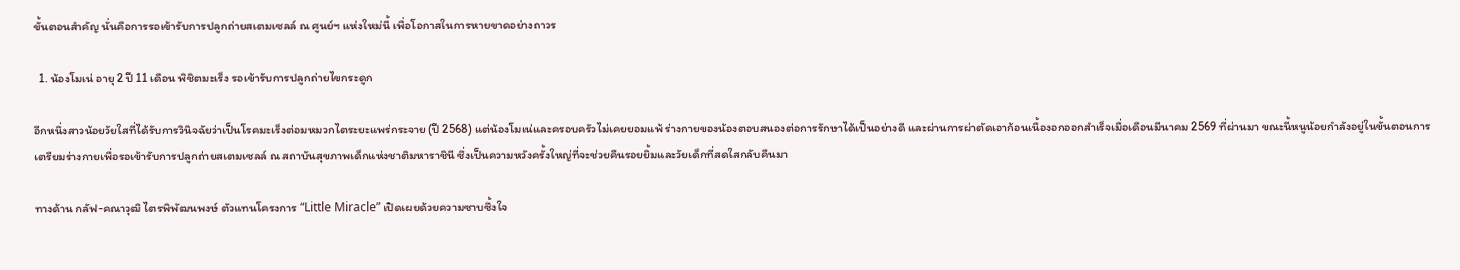ขั้นตอนสำคัญ นั่นคือการรอเข้ารับการปลูกถ่ายสเตมเซลล์ ณ ศูนย์ฯ แห่งใหม่นี้ เพื่อโอกาสในการหายขาดอย่างถาวร

  1. น้องโมเน่ อายุ 2 ปี 11 เดือน พิชิตมะเร็ง รอเข้ารับการปลูกถ่ายไขกระดูก

อีกหนึ่งสาวน้อยวัยใสที่ได้รับการวินิจฉัยว่าเป็นโรคมะเร็งต่อมหมวกไตระยะแพร่กระจาย (ปี 2568) แต่น้องโมเน่และครอบครัวไม่เคยยอมแพ้ ร่างกายของน้องตอบสนองต่อการรักษาได้เป็นอย่างดี และผ่านการผ่าตัดเอาก้อนเนื้องอกออกสำเร็จเมื่อเดือนมีนาคม 2569 ที่ผ่านมา ขณะนี้หนูน้อยกำลังอยู่ในขั้นตอนการเตรียมร่างกายเพื่อรอเข้ารับการปลูกถ่ายสเตมเซลล์ ณ สถาบันสุขภาพเด็กแห่งชาติมหาราชินี ซึ่งเป็นความหวังครั้งใหญ่ที่จะช่วยคืนรอยยิ้มและวัยเด็กที่สดใสกลับคืนมา

ทางด้าน กลัฟ-คณาวุฒิ ไตรพิพัฒนพงษ์ ตัวแทนโครงการ “Little Miracle” เปิดเผยด้วยความซาบซึ้งใจ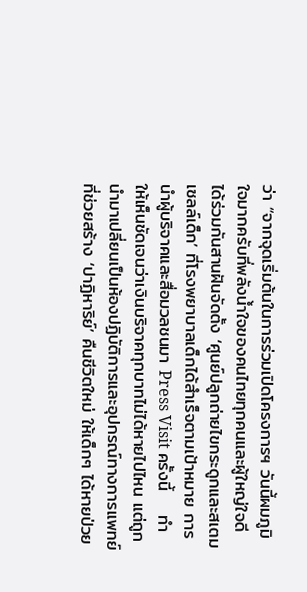ว่า “จากจุดเริ่มต้นในการร่วมเปิดโครงการฯ วันนี้ผมภูมิใจมากครับที่พลังน้ำใจของคนไทยทุกคนและผู้ใหญ่ใจดี ได้ร่วมกันสานฝันจัดตั้ง ‘ศูนย์ปลูกถ่ายไขกระดูกและสเตมเซลล์เด็ก’ ที่โรงพยาบาลเด็กได้สำเร็จตามเป้าหมาย การนำผู้บริจาคและสื่อมวลชนมา Press Visit ครั้งนี้    ทำให้เห็นชัดเจนว่าเงินบริจาคทุกบาทไม่ได้หายไปไหน แต่ถูกนำมาเปลี่ยนเป็นห้องปฏิบัติการและอุปกรณ์ทางการแพทย์ ที่ช่วยสร้าง ‘ปาฏิหาริย์’ คืนชีวิตใหม่ ให้เด็กๆ ได้หายป่วย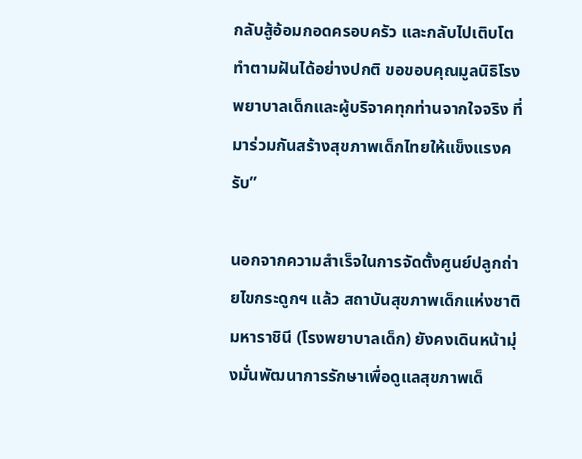กลับสู้อ้อมกอดครอบครัว และกลับไปเติบโตทำตามฝันได้อย่างปกติ ขอขอบคุณมูลนิธิโรงพยาบาลเด็กและผู้บริจาคทุกท่านจากใจจริง ที่มาร่วมกันสร้างสุขภาพเด็กไทยให้แข็งแรงครับ”

นอกจากความสำเร็จในการจัดตั้งศูนย์ปลูกถ่ายไขกระดูกฯ แล้ว สถาบันสุขภาพเด็กแห่งชาติมหาราชินี (โรงพยาบาลเด็ก) ยังคงเดินหน้ามุ่งมั่นพัฒนาการรักษาเพื่อดูแลสุขภาพเด็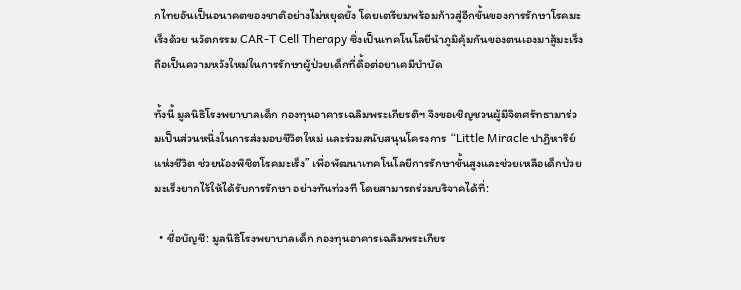กไทยอันเป็นอนาคตของชาติอย่างไม่หยุดยั้ง โดยเตรียมพร้อมก้าวสู่อีกขั้นของการรักษาโรคมะเร็งด้วย นวัตกรรม CAR-T Cell Therapy ซึ่งเป็นเทคโนโลยีนำภูมิคุ้มกันของตนเองมาสู้มะเร็ง ถือเป็นความหวังใหม่ในการรักษาผู้ป่วยเด็กที่ดื้อต่อยาเคมีบำบัด

ทั้งนี้ มูลนิธิโรงพยาบาลเด็ก กองทุนอาคารเฉลิมพระเกียรติฯ จึงขอเชิญชวนผู้มีจิตศรัทธามาร่วมเป็นส่วนหนึ่งในการส่งมอบชีวิตใหม่ และร่วมสนับสนุนโครงการ “Little Miracle ปาฏิหาริย์แห่งชีวิต ช่วยน้องพิชิตโรคมะเร็ง” เพื่อพัฒนาเทคโนโลยีการรักษาขั้นสูงและช่วยเหลือเด็กป่วยมะเร็งยากไร้ให้ได้รับการรักษา อย่างทันท่วงที โดยสามารถร่วมบริจาคได้ที่:

  • ชื่อบัญชี: มูลนิธิโรงพยาบาลเด็ก กองทุนอาคารเฉลิมพระเกียร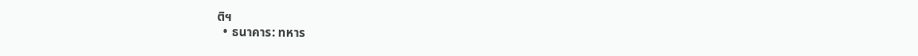ติฯ
  • ธนาคาร: ทหาร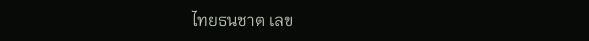ไทยธนชาต เลข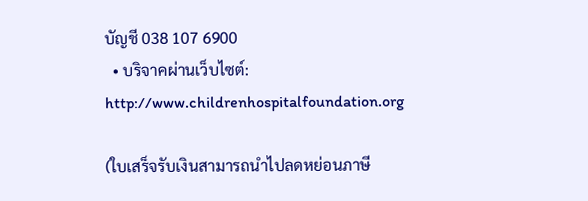บัญชี 038 107 6900
  • บริจาคผ่านเว็บไซต์: http://www.childrenhospitalfoundation.org

(ใบเสร็จรับเงินสามารถนำไปลดหย่อนภาษี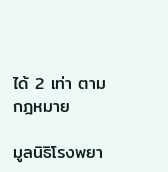ได้ 2 เท่า ตามกฎหมาย

มูลนิธิโรงพยา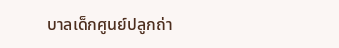บาลเด็กศูนย์ปลูกถ่า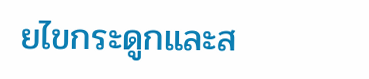ยไขกระดูกและส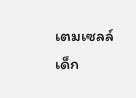เตมเซลล์เด็ก